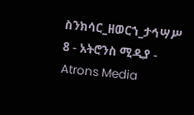ስንክሳር_ዘወርኀ_ታኅሣሥ 8 - አትሮንስ ሚዲያ - Atrons Media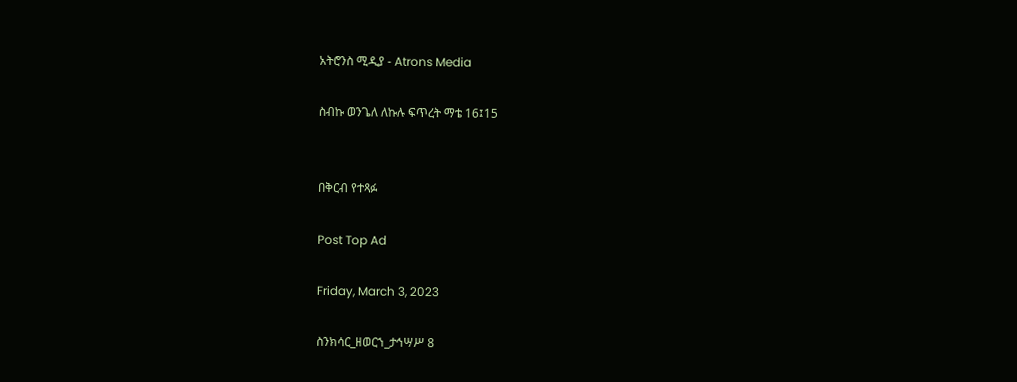አትሮንስ ሚዲያ - Atrons Media

ስብኩ ወንጌለ ለኩሉ ፍጥረት ማቴ 16፤15


በቅርብ የተጻፉ

Post Top Ad

Friday, March 3, 2023

ስንክሳር_ዘወርኀ_ታኅሣሥ 8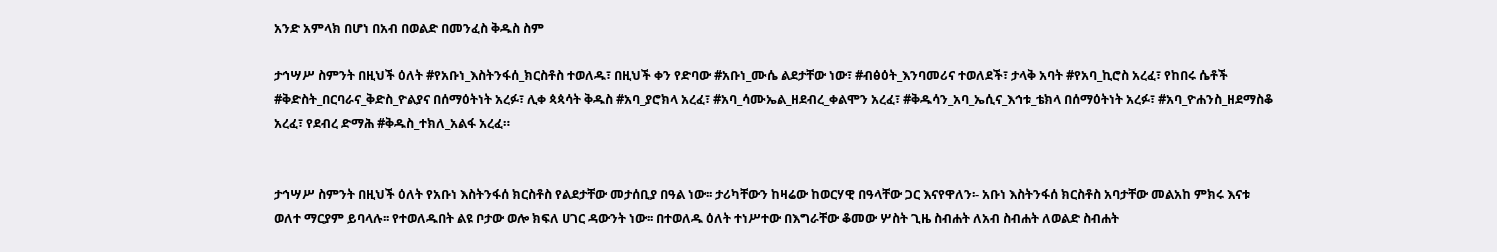አንድ አምላክ በሆነ በአብ በወልድ በመንፈስ ቅዱስ ስም

ታኅሣሥ ስምንት በዚህች ዕለት #የአቡነ_እስትንፋሰ_ክርስቶስ ተወለዱ፣ በዚህች ቀን የድባው #አቡነ_ሙሴ ልደታቸው ነው፣ #ብፅዕት_እንባመሪና ተወለደች፣ ታላቅ አባት #የአባ_ኪሮስ አረፈ፣ የከበሩ ሴቶች #ቅድስት_በርባራና_ቅድስ_ዮልያና በሰማዕትነት አረፉ፣ ሊቀ ጳጳሳት ቅዱስ #አባ_ያሮክላ አረፈ፣ #አባ_ሳሙኤል_ዘደብረ_ቀልሞን አረፈ፣ #ቅዱሳን_አባ_ኤሲና_እኅቱ_ቴክላ በሰማዕትነት አረፉ፣ #አባ_ዮሐንስ_ዘደማስቆ አረፈ፣ የደብረ ድማሕ #ቅዱስ_ተክለ_አልፋ አረፈ።


ታኅሣሥ ስምንት በዚህች ዕለት የአቡነ እስትንፋሰ ክርስቶስ የልደታቸው መታሰቢያ በዓል ነው፡፡ ታሪካቸውን ከዛሬው ከወርሃዊ በዓላቸው ጋር እናየዋለን፡- አቡነ እስትንፋሰ ክርስቶስ አባታቸው መልአከ ምክሩ እናቱ ወለተ ማርያም ይባላሉ፡፡ የተወለዱበት ልዩ ቦታው ወሎ ክፍለ ሀገር ዳውንት ነው፡፡ በተወለዱ ዕለት ተነሥተው በእግራቸው ቆመው ሦስት ጊዜ ስብሐት ለአብ ስብሐት ለወልድ ስብሐት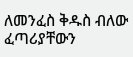ለመንፈስ ቅዱስ ብለው ፈጣሪያቸውን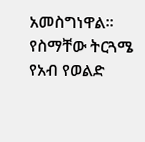አመስግነዋል፡፡ የስማቸው ትርጓሜ የአብ የወልድ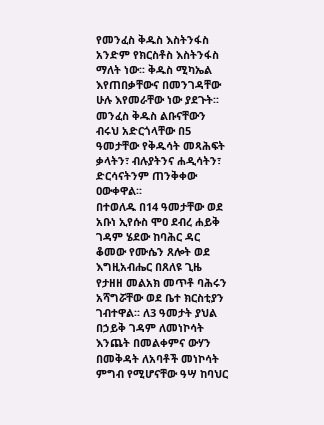የመንፈስ ቅዱስ እስትንፋስ አንድም የክርስቶስ እስትንፋስ ማለት ነው፡፡ ቅዱስ ሚካኤል እየጠበቃቸውና በመንገዳቸው ሁሉ እየመራቸው ነው ያደጉት፡፡ መንፈስ ቅዱስ ልቡናቸውን ብሩህ አድርጎላቸው በ5 ዓመታቸው የቅዱሳት መጻሕፍት ቃላትን፣ ብሉያትንና ሐዲሳትን፣ ድርሳናትንም ጠንቅቀው ዐውቀዋል፡፡
በተወለዱ በ14 ዓመታቸው ወደ አቡነ ኢየሱስ ሞዐ ደብረ ሐይቅ ገዳም ሄደው ከባሕር ዳር ቆመው የሙሴን ጸሎት ወደ እግዚአብሔር በጸለዩ ጊዜ የታዘዘ መልአክ መጥቶ ባሕሩን አሻግሯቸው ወደ ቤተ ክርስቲያን ገብተዋል፡፡ ለ3 ዓመታት ያህል በኃይቅ ገዳም ለመነኮሳት እንጨት በመልቀምና ውሃን በመቅዳት ለአባቶች መነኮሳት ምግብ የሚሆናቸው ዓሣ ከባህር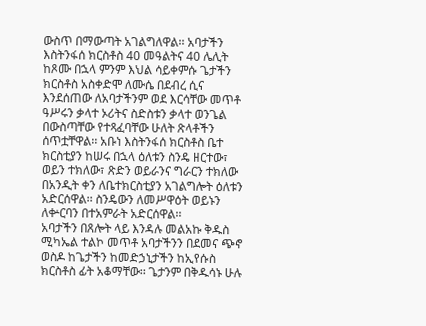ውስጥ በማውጣት አገልግለዋል፡፡ አባታችን እስትንፋሰ ክርስቶስ 40 መዓልትና 40 ሌሊት ከጾሙ በኋላ ምንም እህል ሳይቀምሱ ጌታችን
ክርስቶስ አስቀድሞ ለሙሴ በደብረ ሲና እንደሰጠው ለአባታችንም ወደ እርሳቸው መጥቶ ዓሥሩን ቃላተ ኦሪትና ስድስቱን ቃላተ ወንጌል በውስጣቸው የተጻፈባቸው ሁለት ጽላቶችን ሰጥቷቸዋል፡፡ አቡነ እስትንፋሰ ክርስቶስ ቤተ ክርስቲያን ከሠሩ በኋላ ዕለቱን ስንዴ ዘርተው፣ ወይን ተክለው፣ ጽድን ወይራንና ግራርን ተክለው በአንዲት ቀን ለቤተክርስቲያን አገልግሎት ዕለቱን አድርሰዋል፡፡ ስንዴውን ለመሥዋዕት ወይኑን ለቍርባን በተአምራት አድርሰዋል፡፡
አባታችን በጸሎት ላይ እንዳሉ መልአኩ ቅዱስ ሚካኤል ተልኮ መጥቶ አባታችንን በደመና ጭኖ ወስዶ ከጌታችን ከመድኃኒታችን ከኢየሱስ ክርስቶስ ፊት አቆማቸው፡፡ ጌታንም በቅዱሳኑ ሁሉ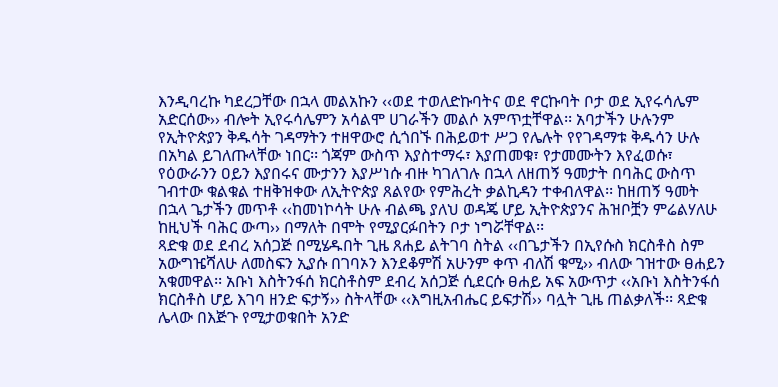እንዲባረኩ ካደረጋቸው በኋላ መልአኩን ‹‹ወደ ተወለድኩባትና ወደ ኖርኩባት ቦታ ወደ ኢየሩሳሌም አድርሰው›› ብሎት ኢየሩሳሌምን አሳልሞ ሀገራችን መልሶ አምጥቷቸዋል፡፡ አባታችን ሁሉንም የኢትዮጵያን ቅዱሳት ገዳማትን ተዘዋውሮ ሲጎበኙ በሕይወተ ሥጋ የሌሉት የየገዳማቱ ቅዱሳን ሁሉ በአካል ይገለጡላቸው ነበር፡፡ ጎጃም ውስጥ እያስተማሩ፣ እያጠመቁ፣ የታመሙትን እየፈወሱ፣ የዕውራንን ዐይን እያበሩና ሙታንን እያሥነሱ ብዙ ካገለገሉ በኋላ ለዘጠኝ ዓመታት በባሕር ውስጥ ገብተው ቁልቁል ተዘቅዝቀው ለኢትዮጵያ ጸልየው የምሕረት ቃልኪዳን ተቀብለዋል፡፡ ከዘጠኝ ዓመት በኋላ ጌታችን መጥቶ ‹‹ከመነኮሳት ሁሉ ብልጫ ያለህ ወዳጄ ሆይ ኢትዮጵያንና ሕዝቦቿን ምሬልሃለሁ ከዚህች ባሕር ውጣ›› በማለት በሞት የሚያርፉበትን ቦታ ነግሯቸዋል፡፡
ጻድቁ ወደ ደብረ አሰጋጅ በሚሄዱበት ጊዜ ጸሐይ ልትገባ ስትል ‹‹በጌታችን በኢየሱስ ክርስቶስ ስም አውግዤሻለሁ ለመስፍን ኢያሱ በገባኦን እንደቆምሽ አሁንም ቀጥ ብለሽ ቁሚ›› ብለው ገዝተው ፀሐይን አቁመዋል፡፡ አቡነ እስትንፋሰ ክርስቶስም ደብረ አሰጋጅ ሲደርሱ ፀሐይ አፍ አውጥታ ‹‹አቡነ እስትንፋሰ ክርስቶስ ሆይ እገባ ዘንድ ፍታኝ›› ስትላቸው ‹‹እግዚአብሔር ይፍታሽ›› ባሏት ጊዜ ጠልቃለች፡፡ ጻድቁ ሌላው በእጅጉ የሚታወቁበት አንድ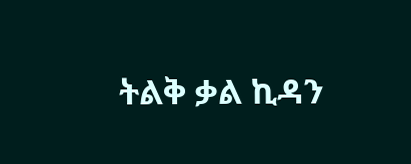ትልቅ ቃል ኪዳን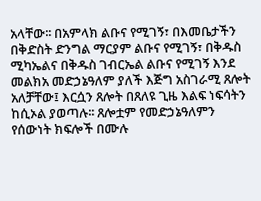አላቸው፡፡ በአምላክ ልቡና የሚገኝ፣ በእመቤታችን በቅድስት ድንግል ማርያም ልቡና የሚገኝ፣ በቅዱስ ሚካኤልና በቅዱስ ገብርኤል ልቡና የሚገኝ እንደ መልክአ መድኃኔዓለም ያለች እጅግ አስገራሚ ጸሎት አለቻቸው፤ እርሷን ጸሎት በጸለዩ ጊዜ እልፍ ነፍሳትን ከሲኦል ያወጣሉ፡፡ ጸሎቷም የመድኃኔዓለምን የሰውነት ክፍሎች በሙሉ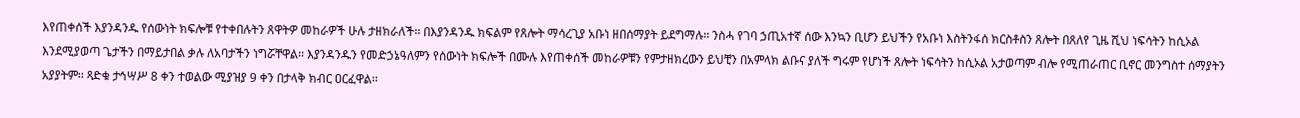እየጠቀሰች እያንዳንዱ የሰውነት ክፍሎቹ የተቀበሉትን ጸዋትዎ መከራዎች ሁሉ ታዘክራለች፡፡ በእያንዳንዱ ክፍልም የጸሎት ማሳረጊያ አቡነ ዘበሰማያት ይደግማሉ፡፡ ንስሓ የገባ ኃጢአተኛ ሰው እንኳን ቢሆን ይህችን የአቡነ እስትንፋሰ ክርስቶስን ጸሎት በጸለየ ጊዜ ሺህ ነፍሳትን ከሲኦል እንደሚያወጣ ጌታችን በማይታበል ቃሉ ለአባታችን ነግሯቸዋል፡፡ እያንዳንዱን የመድኃኔዓለምን የሰውነት ክፍሎች በሙሉ እየጠቀሰች መከራዎቹን የምታዘክረውን ይህቺን በአምላክ ልቡና ያለች ግሩም የሆነች ጸሎት ነፍሳትን ከሲኦል አታወጣም ብሎ የሚጠራጠር ቢኖር መንግስተ ሰማያትን አያያትም፡፡ ጻድቁ ታኅሣሥ 8 ቀን ተወልው ሚያዝያ 9 ቀን በታላቅ ክብር ዐርፈዋል፡፡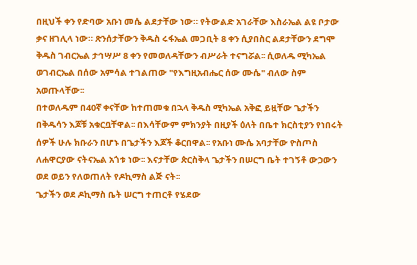በዚህች ቀን የድባው አቡነ መሴ ልደታቸው ነው። የትውልድ አገራቸው እስራኤል ልዩ ቦታው ቃና ዘገሊላ ነው። ጽንሰታቸውን ቅዱስ ሩፋኤል መጋቢት 8 ቀን ሲያበስር ልደታቸውን ደግሞ ቅዱስ ገብርኤል ታኅሣሥ 8 ቀን የመወለዳቸውን ብሥራት ተናግሯል፡፡ ሲወለዱ ሚካኤል ወገብርኤል በሰው አምሳል ተገልጠው "የእግዚአብሔር ሰው ሙሴ" ብለው ስም አወጡላቸው፡፡
በተወለዱም በ40ኛ ቀናቸው ከተጠመቁ በኋላ ቅዱስ ሚካኤል አቅፎ ይዟቸው ጌታችን በቅዱሳን እጆቹ አቁርቧቸዋል፡፡ በእሳቸውም ምክንያት በዚያች ዕለት በቤተ ክርስቲያን የነበሩት ሰዎች ሁሉ ክቡራን በሆኑ በጌታችን እጆች ቆርበዋል፡፡ የአቡነ ሙሴ አባታቸው ዮስጦስ ለሐዋርያው ናትናኤል አጎቱ ነው፡፡ እናታቸው ጵርስቅላ ጌታችን በሠርግ ቤት ተገኝቶ ውኃውን ወደ ወይን የለወጠለት የዶኪማስ ልጅ ናት፡፡
ጌታችን ወደ ዶኪማስ ቤት ሠርግ ተጠርቶ የሄደው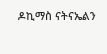ዶኪማስ ናትናኤልን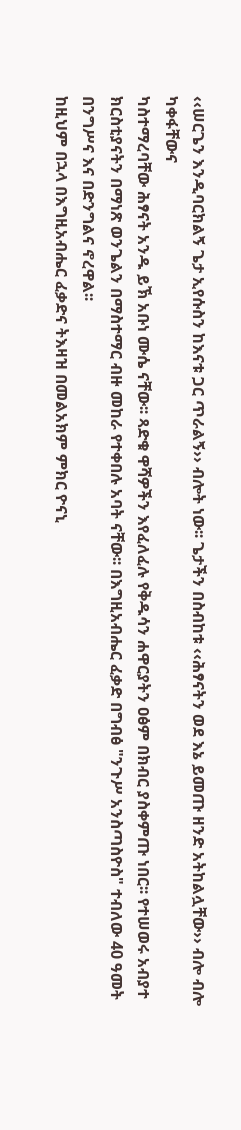‹‹ሠርጌን እንዲባርክልኝ ጌታ ኢየሱስን ከእናቱ ጋር ጥራልኝ›› ብሎት ነው፡፡ ጌታችን በስብከቱ ‹‹ሕፃናትን ወደ እኔ ይመጡ ዘንድ አትከልሏቸው›› ብሎ ብሎ ካቀፋቸውና
ካስተማረባቸው ሕፃናት አንዱ ይኽ አቡነ ሙሴ ናቸው፡፡ ጻድቁ ዋሻዎችን እየፈለፈሉ የቅዱሳን ሐዋርያትን ዐፅም በክብር ያስቀምጡ ነበር፡፡ የተሠወሩ አብያተ ክርስቲያናትን በማነጽ ወንጌልን በማስተማር ብዙ መከራ የተቀበሉ አባት ናቸው፡፡ በእግዚአብሔር ፈቃድ በግብፅ "ንጉሥ አንስጣስዮስ" ተብለው 40 ዓመት በንግሥና እና በድንግልና ኖረዋል፡፡
ከዚህም በኋላ በእግዚአብሔር ፈቃድና ትእዛዝ በመልአክም ምክር ዮናኒ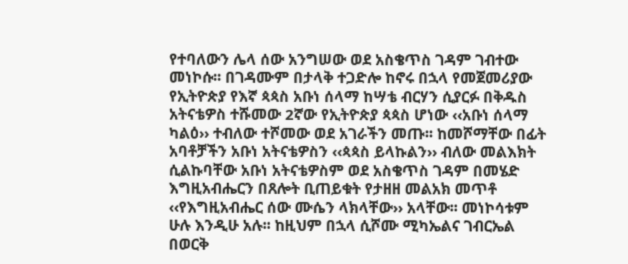የተባለውን ሌላ ሰው አንግሠው ወደ አስቄጥስ ገዳም ገብተው መነኮሱ፡፡ በገዳሙም በታላቅ ተጋድሎ ከኖሩ በኋላ የመጀመሪያው የኢትዮጵያ የእኛ ጳጳስ አቡነ ሰላማ ከሣቴ ብርሃን ሲያርፉ በቅዱስ አትናቴዎስ ተሹመው 2ኛው የኢትዮጵያ ጳጳስ ሆነው ‹‹አቡነ ሰላማ ካልዕ›› ተብለው ተሾመው ወደ አገራችን መጡ፡፡ ከመሾማቸው በፊት አባቶቻችን አቡነ አትናቴዎስን ‹‹ጳጳስ ይላኩልን›› ብለው መልእክት ሲልኩባቸው አቡነ አትናቴዎስም ወደ አስቄጥስ ገዳም በመሄድ እግዚአብሔርን በጸሎት ቢጠይቁት የታዘዘ መልአክ መጥቶ ‹‹የእግዚአብሔር ሰው ሙሴን ላክላቸው›› አላቸው፡፡ መነኮሳቱም ሁሉ እንዲሁ አሉ፡፡ ከዚህም በኋላ ሲሾሙ ሚካኤልና ገብርኤል በወርቅ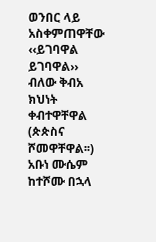ወንበር ላይ አስቀምጠዋቸው ‹‹ይገባዋል ይገባዋል›› ብለው ቅብአ ክህነት ቀብተዋቸዋል (ጵጵስና ሾመዋቸዋል፡፡) አቡነ ሙሴም ከተሾሙ በኋላ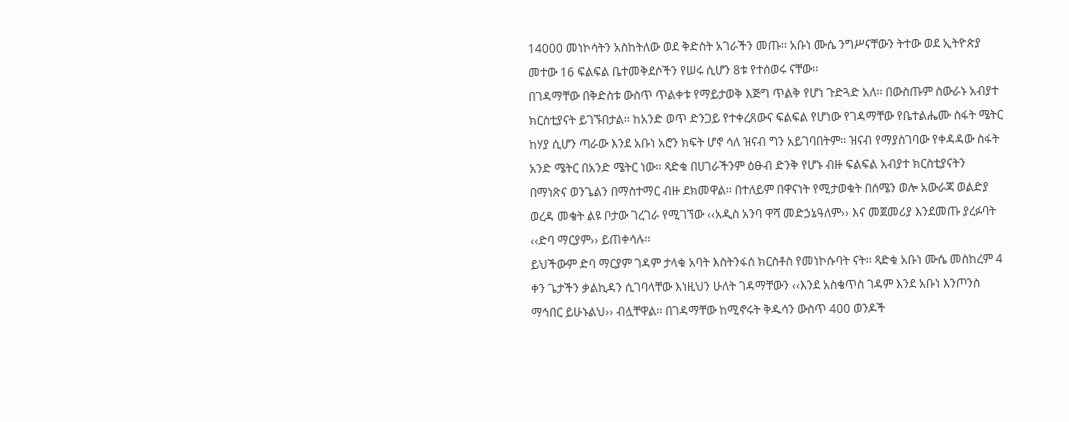14000 መነኮሳትን አስከትለው ወደ ቅድስት አገራችን መጡ፡፡ አቡነ ሙሴ ንግሥናቸውን ትተው ወደ ኢትዮጵያ መተው 16 ፍልፍል ቤተመቅደሶችን የሠሩ ሲሆን 8ቱ የተሰወሩ ናቸው፡፡
በገዳማቸው በቅድስቱ ውስጥ ጥልቀቱ የማይታወቅ እጅግ ጥልቅ የሆነ ጉድጓድ አለ፡፡ በውስጡም ስውራኑ አብያተ ክርስቲያናት ይገኙበታል፡፡ ከአንድ ወጥ ድንጋይ የተቀረጸውና ፍልፍል የሆነው የገዳማቸው የቤተልሔሙ ስፋት ሜትር ከሃያ ሲሆን ጣራው እንደ አቡነ አሮን ክፍት ሆኖ ሳለ ዝናብ ግን አይገባበትም፡፡ ዝናብ የማያስገባው የቀዳዳው ስፋት አንድ ሜትር በአንድ ሜትር ነው፡፡ ጻድቁ በሀገራችንም ዕፁብ ድንቅ የሆኑ ብዙ ፍልፍል አብያተ ክርስቲያናትን በማነጽና ወንጌልን በማስተማር ብዙ ደክመዋል፡፡ በተለይም በዋናነት የሚታወቁት በሰሜን ወሎ አውራጃ ወልድያ ወረዳ መቄት ልዩ ቦታው ገረገራ የሚገኘው ‹‹አዲስ አንባ ዋሻ መድኃኔዓለም›› እና መጀመሪያ እንደመጡ ያረፉባት ‹‹ድባ ማርያም›› ይጠቀሳሉ፡፡
ይህችውም ድባ ማርያም ገዳም ታላቁ አባት እስትንፋሰ ክርስቶስ የመነኮሱባት ናት፡፡ ጻድቁ አቡነ ሙሴ መስከረም 4 ቀን ጌታችን ቃልኪዳን ሲገባላቸው እነዚህን ሁለት ገዳማቸውን ‹‹እንደ አስቄጥስ ገዳም እንደ አቡነ እንጦንስ ማኅበር ይሁኑልህ›› ብሏቸዋል፡፡ በገዳማቸው ከሚኖሩት ቅዱሳን ውስጥ 400 ወንዶች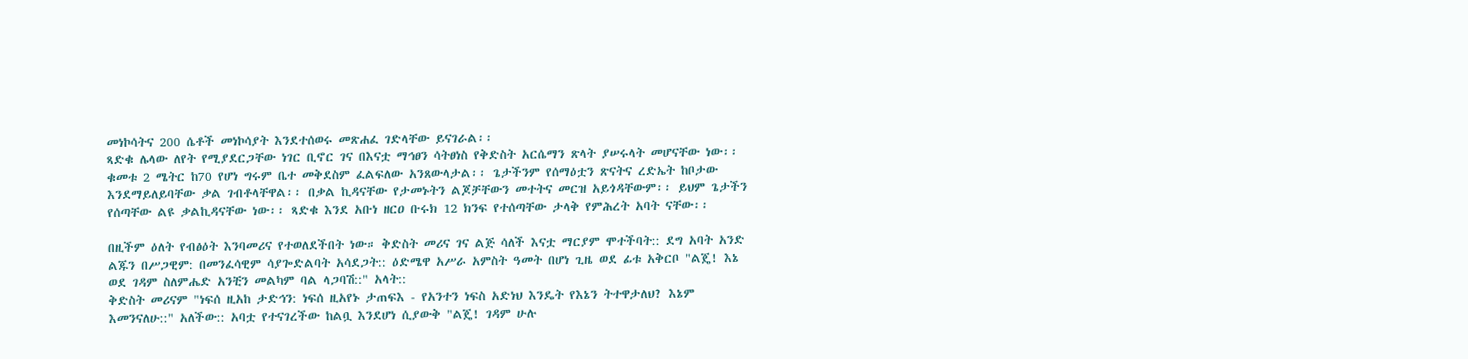መነኮሳትና 200 ሴቶች መነኮሳያት እንደተሰወሩ መጽሐፈ ገድላቸው ይናገራል፡፡
ጻድቁ ሌላው ለየት የሚያደርጋቸው ነገር ቢኖር ገና በእናቷ ማኅፀን ሳትፀነስ የቅድስት አርሴማን ጽላት ያሠሩላት መሆናቸው ነው፡፡ ቁመቱ 2 ሜትር ከ70 የሆነ ግሩም ቤተ መቅደስም ፈልፍለው አንጸውላታል፡፡ ጌታችንም የሰማዕቷን ጽናትና ረድኤት ከቦታው እንደማይለይባቸው ቃል ገብቶላቸዋል፡፡ በቃል ኪዳናቸው የታመኑትን ልጆቻቸውን መተትና መርዝ አይጎዳቸውም፡፡ ይህም ጌታችን የሰጣቸው ልዩ ቃልኪዳናቸው ነው፡፡ ጻድቁ እንደ አቡነ ዘርዐ ቡሩክ 12 ክንፍ የተሰጣቸው ታላቅ የምሕረት አባት ናቸው፡፡

በዚችም ዕለት የብፅዕት እንባመሪና የተወለደችበት ነው። ቅድስት መሪና ገና ልጅ ሳለች እናቷ ማርያም ሞተችባት:: ደግ አባት አንድ ልጁን በሥጋዊም: በመንፈሳዊም ሳያጐድልባት አሳደጋት:: ዕድሜዋ አሥራ አምስት ዓመት በሆነ ጊዜ ወደ ፊቱ አቅርቦ "ልጄ! እኔ ወደ ገዳም ስለምሔድ አንቺን መልካም ባል ላጋባሽ::" አላት::
ቅድስት መሪናም "ነፍሰ ዚአከ ታድኅን: ነፍሰ ዚአየኑ ታጠፍእ - የአንተን ነፍስ አድነህ እንዴት የእኔን ትተዋታለህ? እኔም እመንናለሁ::" አለችው:: አባቷ የተናገረችው ከልቧ እንደሆነ ሲያውቅ "ልጄ! ገዳም ሁሉ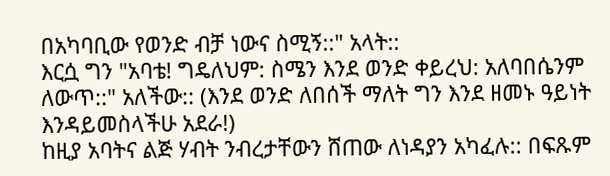በአካባቢው የወንድ ብቻ ነውና ስሚኝ::" አላት::
እርሷ ግን "አባቴ! ግዴለህም: ስሜን እንደ ወንድ ቀይረህ: አለባበሴንም ለውጥ::" አለችው:: (እንደ ወንድ ለበሰች ማለት ግን እንደ ዘመኑ ዓይነት እንዳይመስላችሁ አደራ!)
ከዚያ አባትና ልጅ ሃብት ንብረታቸውን ሸጠው ለነዳያን አካፈሉ:: በፍጹም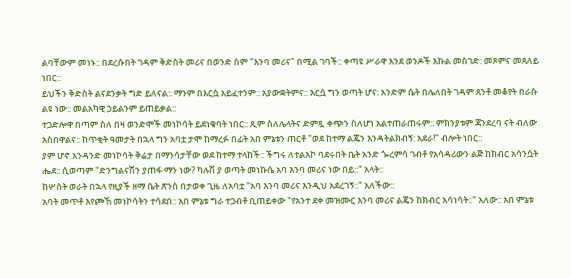ልባቸውም መነኑ:: በደረሱበት ገዳም ቅድስት መሪና በወንድ ስም "እንባ መሪና" በሚል ገባች:: ቀጣዩ ሥራዋ እንደ ወንዶች እኩል መስገድ: መጾምና መጸለይ ነበር::
ይህችን ቅድስት ልናደንቃት ግድ ይለናል:: ማንም በእርሷ አይፈተንም:: አያውቋትምና:: እርሷ ግን ወጣት ሆና: አንድም ሴት በሌለበት ገዳም ጸንቶ መቆየት በራሱ ልዩ ነው:: መልአካዊ ኃይልንም ይጠይቃል::
ተጋድሎዋ በጣም ስለ በዛ ወንድሞች መነኮሳት ይደነቁባት ነበር:: ጺም ስለሌላትና ድምጿ ቀጭን ስለሆነ አልተጠራጠሩም:: ምክንያቱም ጃንደረባ ናት ብለው አስበዋልና:: ከጥቂት ዓመታት በኋላ ግን አባቷ ታሞ ከማረፉ በፊት አበ ምኔቱን ጠርቶ "ወደ ከተማ ልጄን እንዳትልክብኝ: አደራ!" ብሎት ነበር::
ያም ሆኖ አንዳንድ መነኮሳት ቅሬታ በማንሳታቸው ወደ ከተማ ተላከች:: ችግሩ ለተልእኮ ባደሩበት ቤት አንድ ጐረምሳ ገብቶ የአሳዳሪውን ልጅ ከክብር አሳንሷት ሔደ:: ሲወጣም "ድንግልናሽን ያጠፋ ማን ነው? ካሉሽ ያ ወጣት መነኩሴ አባ እንባ መሪና ነው በይ::" አላት::
ከሦስት ወራት በኋላ የዚያች ዘማ ሴት ጽንስ በታወቀ ጊዜ ለአባቷ "አባ እንባ መሪና እንዲህ አደረገኝ::" አለችው::
አባት መጥቶ እየጮኸ መነኮሳትን ተሳደበ:: አበ ምኔቱ ግራ ተጋብቶ ቢጠይቀው "የአንተ ደቀ መዝሙር እንባ መሪና ልጄን ከክብር አሳነሳት::" አለው:: አበ ምኔቱ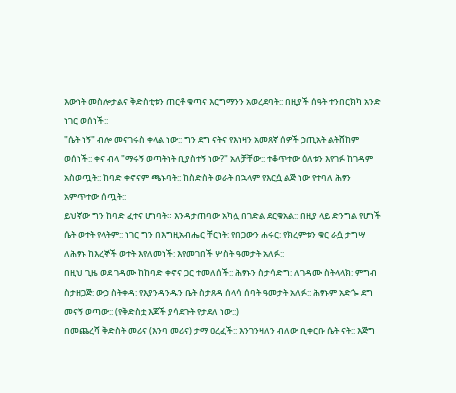እውነት መስሎታልና ቅድስቲቱን ጠርቶ ቁጣና እርግማንን አወረደባት:: በዚያች ሰዓት ተንበርክካ አንድ ነገር ወሰነች::
"ሴት ነኝ" ብሎ መናገሩስ ቀላል ነው:: ግን ደግ ናትና የእነዛን አመጸኛ ሰዎች ኃጢአት ልትሸከም ወሰነች:: ቀና ብላ "ማሩኝ ወጣትነት ቢያስተኝ ነው?" አለቻቸው:: ተቆጥተው ዕለቱን እየገፉ ከገዳም አስወጧት:: ከባድ ቀኖናም ጫኑባት:: ከስድስት ወራት በኋላም የእርሷ ልጅ ነው የተባለ ሕፃን አምጥተው ሰጧት::
ይህኛው ግን ከባድ ፈተና ሆነባት። እንዳታጠባው አካሏ በገድል ደርቁአል:: በዚያ ላይ ድንግል የሆነች ሴት ወተት የላትም:: ነገር ግን በእግዚአብሔር ቸርነት: የበጋውን ሐሩር: የክረምቱን ቁር ራሷ ታግሣ ለሕፃኑ ከእረኞች ወተት እየለመነች: እየመገበች ሦስት ዓመታት አለፉ::
በዚህ ጊዜ ወደ ገዳሙ ከከባድ ቀኖና ጋር ተመለሰች:: ሕፃኑን ስታሳድግ: ለገዳሙ ስትላላክ: ምግብ ስታዘጋጅ: ውኃ ስትቀዳ: የእያንዳንዱን ቤት ስታጸዳ ሰላሳ ሰባት ዓመታት አለፉ:: ሕፃኑም አድጐ ደግ መናኝ ወጣው:: (የቅድስቷ እጆች ያሳደጉት የታደለ ነው::)
በመጨረሻ ቅድስት መሪና (እንባ መሪና) ታማ ዐረፈች:: እንገንዛለን ብለው ቢቀርቡ ሴት ናት:: እጅግ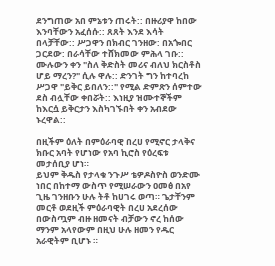ደንግጠው አበ ምኔቱን ጠሩት:: በዙሪያዋ ከበው እንባቸውን አፈሰሱ:: ጸጸት እንደ እሳት በላቻቸው:: ሥጋዋን በክብር ገንዘው: በአጐበር ጋርደው: በራሳቸው ተሸክመው ምሕላ ገቡ::
ሙሉውን ቀን "ስለ ቅድስት መሪና ብለህ ክርስቶስ ሆይ ማረን?" ሲሉ ዋሉ:: ድንገት ግን ከተባረከ ሥጋዋ "ይቅር ይበለን::" የሚል ድምጽን ሰምተው ደስ ብሏቸው ቀበሯት:: እነዚያ ዝሙተኞችም ከእርሷ ይቅርታን እስካገኙበት ቀን አብደው ኑረዋል::

በዚችም ዕለት በምዕራባዊ በረሀ የሚኖር ታላቅና ክቡር አባት የሆነው የአባ ኪሮስ የዕረፍቱ መታሰቢያ ሆነ።
ይህም ቅዱስ የታላቁ ንጉሥ ቴዎዶስዮስ ወንድሙ ነበር በከተማ ውስጥ የሚሠራውን ዐመፅ በአየ ጊዜ ገንዘቡን ሁሉ ትቶ ከሀገሩ ወጣ። ጌታቸንም መርቶ ወደዚች ምዕራባዊት በረሀ አደረሰው በውስጧም ብዙ ዘመናት ብቻውን ኖረ ከሰው ማንም አላየውም በዚህ ሁሉ ዘመን የዱር አራዊትም ቢሆኑ ።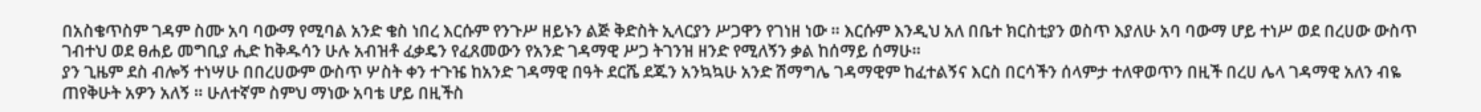በአስቄጥስም ገዳም ስሙ አባ ባውማ የሚባል አንድ ቄስ ነበረ እርሱም የንጉሥ ዘይኑን ልጅ ቅድስት ኢላርያን ሥጋዋን የገነዘ ነው ። እርሱም እንዲህ አለ በቤተ ክርስቲያን ወስጥ እያለሁ አባ ባውማ ሆይ ተነሥ ወደ በረሀው ውስጥ ገብተህ ወደ ፀሐይ መግቢያ ሒድ ከቅዱሳን ሁሉ አብዝቶ ፈቃዴን የፈጸመውን የአንድ ገዳማዊ ሥጋ ትገንዝ ዘንድ የሚለኝን ቃል ከሰማይ ሰማሁ።
ያን ጊዜም ደስ ብሎኝ ተነሣሁ በበረሀውም ውስጥ ሦስት ቀን ተጉዤ ከአንድ ገዳማዊ በዓት ደርሼ ደጁን አንኳኳሁ አንድ ሽማግሌ ገዳማዊም ከፈተልኝና እርስ በርሳችን ሰላምታ ተለዋወጥን በዚች በረሀ ሌላ ገዳማዊ አለን ብዬ ጠየቅሁት አዎን አለኝ ። ሁለተኛም ስምህ ማነው አባቴ ሆይ በዚችስ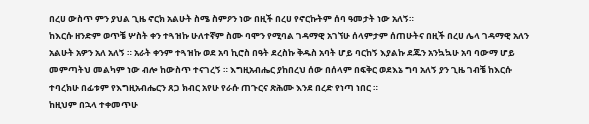በረሀ ውስጥ ምን ያህል ጊዜ ኖርክ አልሁት ስሜ ስምዖን ነው በዚች በረሀ የኖርኩትም ሰባ ዓመታት ነው አለኝ።
ከእርሱ ዘንድም ወጥቼ ሦስት ቀን ተጓዝኩ ሁለተኛም ስሙ ባሞን የሚባል ገዳማዊ አገኘሁ ሰላምታም ሰጠሁትና በዚች በረሀ ሌላ ገዳማዊ አለን አልሁት አዎን አለ አለኝ ። አራት ቀንም ተጓዝኩ ወደ አባ ኪሮስ በዓት ደረስኩ ቅዱስ አባት ሆይ ባርከኝ እያልኩ ደጁን አንኳኳሁ አባ ባውማ ሆይ መምጣትህ መልካም ነው ብሎ ከውስጥ ተናገረኝ ። እግዚአብሔር ያከበረህ ሰው በሰላም በፍቅር ወደእኔ ግባ አለኝ ያን ጊዜ ገብቼ ከእርሱ ተባረክሁ በፊቱም የእግዚአብሔርን ጸጋ ክብር አየሁ የራሱ ጠጉርና ጽሕሙ እንደ በረድ የነጣ ነበር ።
ከዚህም በኋላ ተቀመጥሁ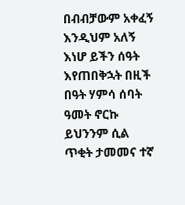በብብቻውም አቀፈኝ እንዲህም አለኝ እነሆ ይችን ሰዓት እየጠበቅኋት በዚች በዓት ሃምሳ ሰባት ዓመት ኖርኩ ይህንንም ሲል ጥቂት ታመመና ተኛ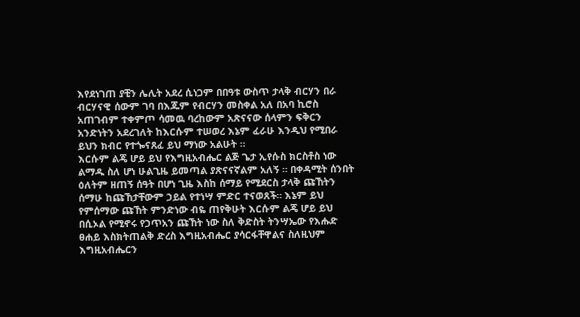እየደነገጠ ያቺን ሌሊት አደረ ሲነጋም በበዓቱ ውስጥ ታላቅ ብርሃን በራ ብርሃናዊ ሰውም ገባ በእጁም የብርሃን መስቀል አለ በአባ ኪሮስ አጠገብም ተቀምጦ ሳመዉ ባረከውም አጽናናው ሰላምን ፍቅርን አንድነትን አደረገለት ከእርሱም ተሠወረ እኔም ፈራሁ እንዲህ የሚበራ ይህን ክብር የተጐናጸፈ ይህ ማነው አልሁት ።
እርሱም ልጄ ሆይ ይህ የእግዚአብሔር ልጅ ጌታ ኢየሱስ ክርስቶስ ነው ልማዱ ስለ ሆነ ሁልጊዜ ይመጣል ያጽናናኛልም አለኝ ። በቀዳሚት ሰንበት ዕለትም ዘጠኝ ሰዓት በሆነ ጊዜ እስከ ሰማይ የሚደርስ ታላቅ ጩኸትን ሰማሁ ከጩኸታቸውም ኃይል የተነሣ ምድር ተናወጸች። እኔም ይህ የምሰማው ጩኸት ምንድነው ብዬ ጠየቅሁት እርሱም ልጄ ሆይ ይህ በሲኦል የሚኖሩ የኃጥአን ጩኸት ነው ስለ ቅድስት ትንሣኤው የእሑድ ፀሐይ እስክትጠልቅ ድረስ እግዚአብሔር ያሳርፋቸዋልና ስለዚህም እግዚአብሔርን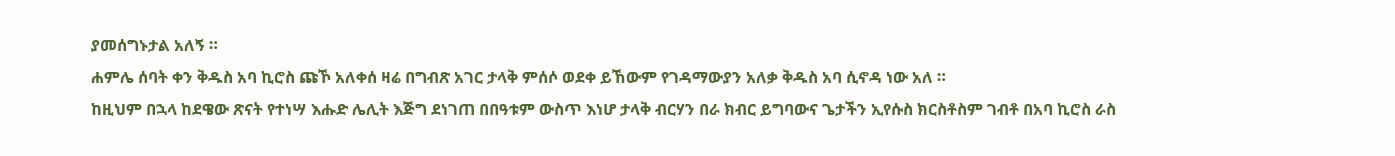ያመሰግኑታል አለኝ ።
ሐምሌ ሰባት ቀን ቅዱስ አባ ኪሮስ ጩኾ አለቀሰ ዛሬ በግብጽ አገር ታላቅ ምሰሶ ወደቀ ይኸውም የገዳማውያን አለቃ ቅዱስ አባ ሲኖዳ ነው አለ ።
ከዚህም በኋላ ከደዌው ጽናት የተነሣ እሑድ ሌሊት እጅግ ደነገጠ በበዓቱም ውስጥ እነሆ ታላቅ ብርሃን በራ ክብር ይግባውና ጌታችን ኢየሱስ ክርስቶስም ገብቶ በአባ ኪሮስ ራስ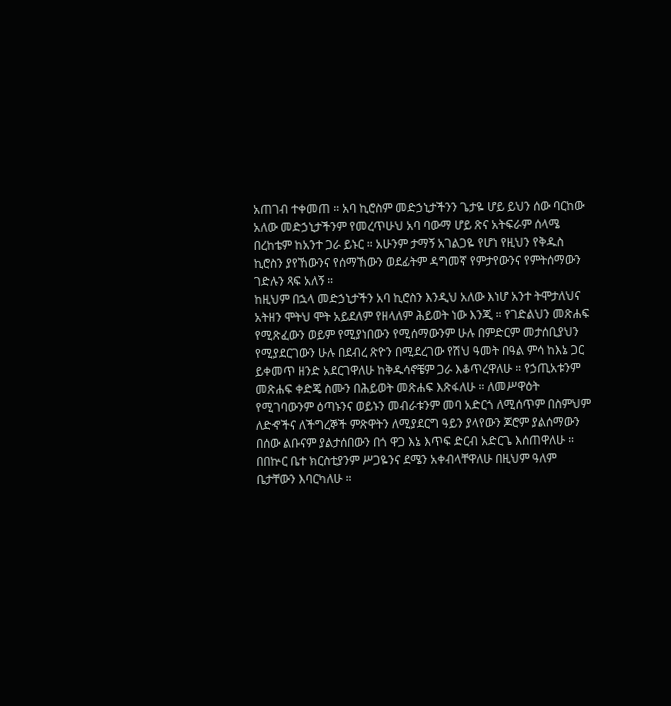አጠገብ ተቀመጠ ። አባ ኪሮስም መድኃኒታችንን ጌታዬ ሆይ ይህን ሰው ባርከው አለው መድኃኒታችንም የመረጥሁህ አባ ባውማ ሆይ ጽና አትፍራም ሰላሜ በረከቴም ከአንተ ጋራ ይኑር ። አሁንም ታማኝ አገልጋዬ የሆነ የዚህን የቅዱስ ኪሮስን ያየኸውንና የሰማኸውን ወደፊትም ዳግመኛ የምታየውንና የምትሰማውን ገድሉን ጻፍ አለኝ ።
ከዚህም በኋላ መድኃኒታችን አባ ኪሮስን እንዲህ አለው እነሆ አንተ ትሞታለህና አትዘን ሞትህ ሞት አይደለም የዘላለም ሕይወት ነው እንጂ ። የገድልህን መጽሐፍ የሚጽፈውን ወይም የሚያነበውን የሚሰማውንም ሁሉ በምድርም መታሰቢያህን የሚያደርገውን ሁሉ በደብረ ጽዮን በሚደረገው የሽህ ዓመት በዓል ምሳ ከእኔ ጋር ይቀመጥ ዘንድ አደርገዋለሁ ከቅዱሳኖቼም ጋራ እቆጥረዋለሁ ። የኃጢአቱንም መጽሐፍ ቀድጄ ስሙን በሕይወት መጽሐፍ እጽፋለሁ ። ለመሥዋዕት የሚገባውንም ዕጣኑንና ወይኑን መብራቱንም መባ አድርጎ ለሚሰጥም በስምህም ለድኆችና ለችግረኞች ምጽዋትን ለሚያደርግ ዓይን ያላየውን ጆሮም ያልሰማውን በሰው ልቡናም ያልታሰበውን በጎ ዋጋ እኔ እጥፍ ድርብ አድርጌ እሰጠዋለሁ ። በበኵር ቤተ ክርስቲያንም ሥጋዬንና ደሜን አቀብላቸዋለሁ በዚህም ዓለም ቤታቸውን እባርካለሁ ።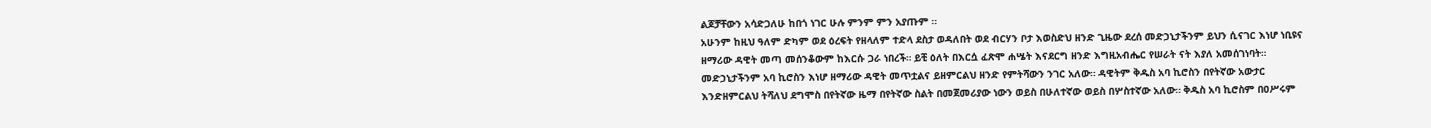ልጆቻቸውን አሳድጋለሁ ከበጎ ነገር ሁሉ ምንም ምን አያጡም ።
አሁንም ከዚህ ዓለም ድካም ወደ ዕረፍት የዘላለም ተድላ ደስታ ወዳለበት ወደ ብርሃን ቦታ እወስድህ ዘንድ ጊዜው ደረሰ መድኃኒታችንም ይህን ሲናገር እነሆ ነቢዩና ዘማሪው ዳዊት መጣ መሰንቆውም ከእርሱ ጋራ ነበረች። ይቺ ዕለት በእርሷ ፈጽሞ ሐሤት እናደርግ ዘንድ እግዚአብሔር የሠራት ናት እያለ አመሰገነባት።
መድኃኒታችንም አባ ኪሮስን እነሆ ዘማሪው ዳዊት መጥቷልና ይዘምርልህ ዘንድ የምትሻውን ንገር አለው። ዳዊትም ቅዱስ አባ ኪሮስን በየትኛው አውታር እንድዘምርልህ ትሻለህ ደግሞስ በየትኛው ዜማ በየትኛው ስልት በመጀመሪያው ነውን ወይስ በሁለተኛው ወይስ በሦስተኛው አለው። ቅዱስ አባ ኪሮስም በዐሥሩም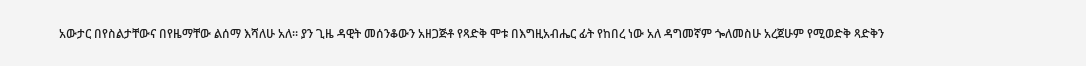አውታር በየስልታቸውና በየዜማቸው ልሰማ እሻለሁ አለ። ያን ጊዜ ዳዊት መሰንቆውን አዘጋጅቶ የጻድቅ ሞቱ በእግዚአብሔር ፊት የከበረ ነው አለ ዳግመኛም ጐለመስሁ አረጀሁም የሚወድቅ ጻድቅን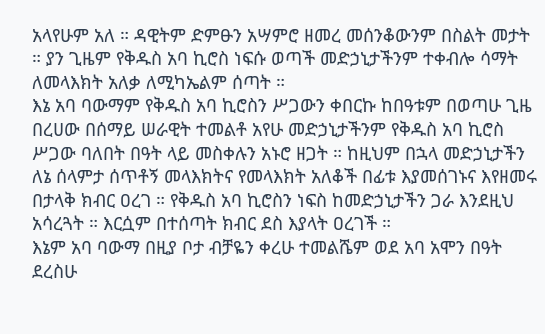አላየሁም አለ ። ዳዊትም ድምፁን አሣምሮ ዘመረ መሰንቆውንም በስልት መታት ። ያን ጊዜም የቅዱስ አባ ኪሮስ ነፍሱ ወጣች መድኃኒታችንም ተቀብሎ ሳማት ለመላእክት አለቃ ለሚካኤልም ሰጣት ።
እኔ አባ ባውማም የቅዱስ አባ ኪሮስን ሥጋውን ቀበርኩ ከበዓቱም በወጣሁ ጊዜ በረሀው በሰማይ ሠራዊት ተመልቶ አየሁ መድኃኒታችንም የቅዱስ አባ ኪሮስ ሥጋው ባለበት በዓት ላይ መስቀሉን አኑሮ ዘጋት ። ከዚህም በኋላ መድኃኒታችን ለኔ ሰላምታ ሰጥቶኝ መላእክትና የመላእክት አለቆች በፊቱ እያመሰገኑና እየዘመሩ በታላቅ ክብር ዐረገ ። የቅዱስ አባ ኪሮስን ነፍስ ከመድኃኒታችን ጋራ እንደዚህ አሳረጓት ። እርሷም በተሰጣት ክብር ደስ እያላት ዐረገች ።
እኔም አባ ባውማ በዚያ ቦታ ብቻዬን ቀረሁ ተመልሼም ወደ አባ አሞን በዓት ደረስሁ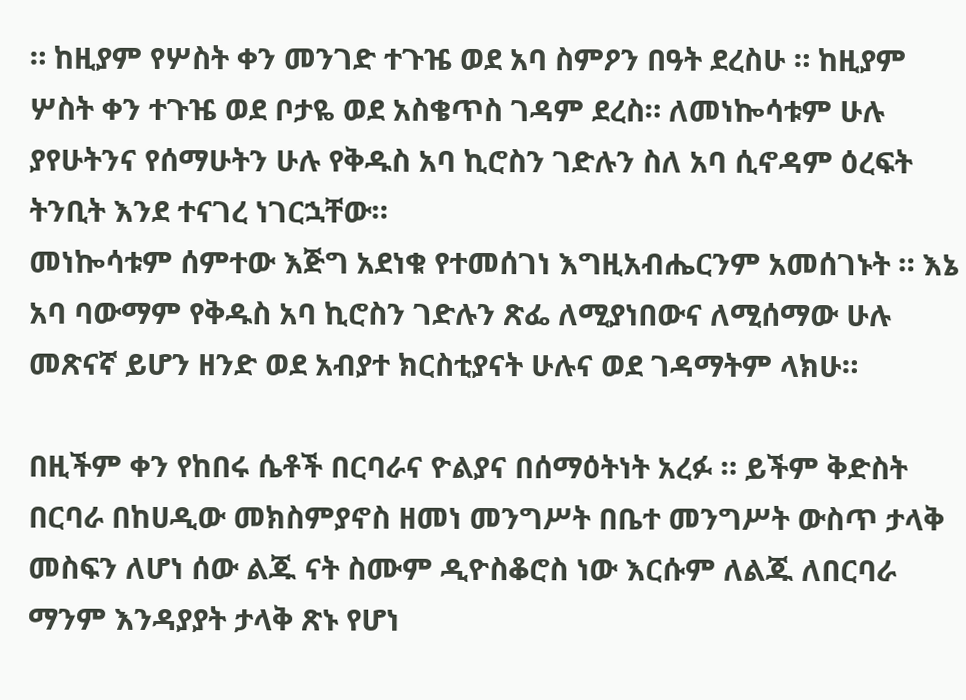። ከዚያም የሦስት ቀን መንገድ ተጉዤ ወደ አባ ስምዖን በዓት ደረስሁ ። ከዚያም ሦስት ቀን ተጉዤ ወደ ቦታዬ ወደ አስቄጥስ ገዳም ደረስ። ለመነኰሳቱም ሁሉ ያየሁትንና የሰማሁትን ሁሉ የቅዱስ አባ ኪሮስን ገድሉን ስለ አባ ሲኖዳም ዕረፍት ትንቢት እንደ ተናገረ ነገርኋቸው።
መነኰሳቱም ሰምተው እጅግ አደነቁ የተመሰገነ እግዚአብሔርንም አመሰገኑት ። እኔ አባ ባውማም የቅዱስ አባ ኪሮስን ገድሉን ጽፌ ለሚያነበውና ለሚሰማው ሁሉ መጽናኛ ይሆን ዘንድ ወደ አብያተ ክርስቲያናት ሁሉና ወደ ገዳማትም ላክሁ።

በዚችም ቀን የከበሩ ሴቶች በርባራና ዮልያና በሰማዕትነት አረፉ ። ይችም ቅድስት በርባራ በከሀዲው መክስምያኖስ ዘመነ መንግሥት በቤተ መንግሥት ውስጥ ታላቅ መስፍን ለሆነ ሰው ልጁ ናት ስሙም ዲዮስቆሮስ ነው እርሱም ለልጁ ለበርባራ ማንም እንዳያያት ታላቅ ጽኑ የሆነ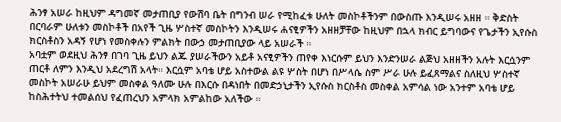ሕንፃ አሠራ ከዚህም ዳግመኛ መታጠቢያ የውሽባ ቤት በግንብ ሠራ የሚከፈቱ ሁለት መስኮቶችንም በውስጡ እንዲሠሩ አዘዘ ። ቅድስት በርባራም ሁለቱን መስኮቶች በአየች ጊዜ ሦስተኛ መስኮትን እንዲሠሩ ሐናፂዎችን አዘዘቻቸው ከዚህም በኋላ ክብር ይግባውና የጌታችን ኢየሱስ ክርስቶስን አዳኝ የሆነ የመስቀሉን ምልክት በውኃ መታጠቢያው ላይ አሠራች ።
አባቷም ወደዚህ ሕንፃ በገባ ጊዜ ይህን ልጁ ያሠራችውን አይቶ አናፂዎችን ጠየቀ እነርሱም ይህን እንድንሠራ ልጅህ አዘዘችን አሉት እርሷንም ጠርቶ ለምን እንዲህ አደረግሽ አላት። እርሷም አባቴ ሆይ አስተውል ልዩ ሦስት በሆነ በሥላሴ ስም ሥራ ሁሉ ይፈጸማልና ስለዚህ ሦስተኛ መስኮት አሠራሁ ይህም መስቀል ዓለሙ ሁሉ በእርሱ በዳነበት በመድኃኒታችን ኢየሱስ ክርስቶስ መስቀል አምሳል ነው አንተም አባቴ ሆይ ከስሕተትህ ተመልሰህ የፈጠረህን አምላክ አምልከው አለችው ።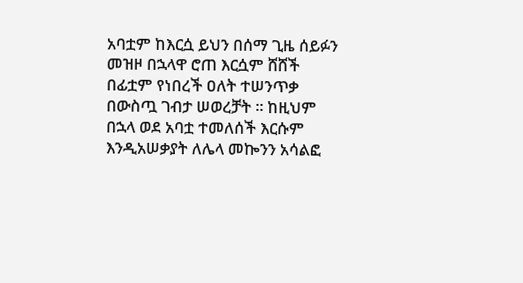አባቷም ከእርሷ ይህን በሰማ ጊዜ ሰይፉን መዝዞ በኋላዋ ሮጠ እርሷም ሸሸች በፊቷም የነበረች ዐለት ተሠንጥቃ በውስጧ ገብታ ሠወረቻት ። ከዚህም በኋላ ወደ አባቷ ተመለሰች እርሱም እንዲአሠቃያት ለሌላ መኰንን አሳልፎ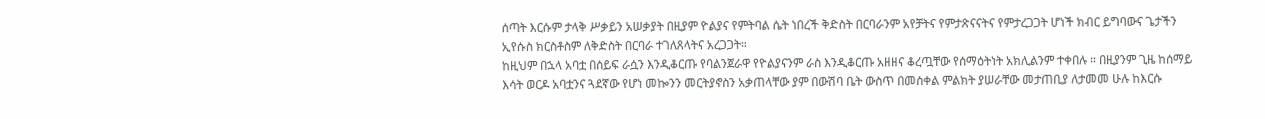ሰጣት እርሱም ታላቅ ሥቃይን አሠቃያት በዚያም ዮልያና የምትባል ሴት ነበረች ቅድስት በርባራንም አየቻትና የምታጽናናትና የምታረጋጋት ሆነች ክብር ይግባውና ጌታችን ኢየሱስ ክርስቶስም ለቅድስት በርባራ ተገለጸላትና አረጋጋት።
ከዚህም በኋላ አባቷ በሰይፍ ራሷን እንዲቆርጡ የባልንጀራዋ የዮልያናንም ራስ እንዲቆርጡ አዘዘና ቆረጧቸው የሰማዕትነት አክሊልንም ተቀበሉ ። በዚያንም ጊዜ ከሰማይ እሳት ወርዶ አባቷንና ጓደኛው የሆነ መኰንን መርትያኖስን አቃጠላቸው ያም በውሽባ ቤት ውስጥ በመስቀል ምልክት ያሠራቸው መታጠቢያ ለታመመ ሁሉ ከእርሱ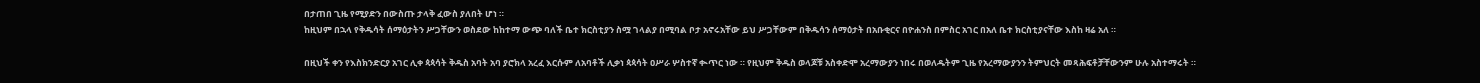በታጠበ ጊዜ የሚያድን በውስጡ ታላቅ ፈውስ ያለበት ሆነ ።
ከዚህም በኋላ የቅዱሳት ሰማዕታትን ሥጋቸውን ወስደው ከከተማ ውጭ ባለች ቤተ ክርስቲያን ስሟ ገላልያ በሚባል ቦታ አኖሩአቸው ይህ ሥጋቸውም በቅዱሳን ሰማዕታት በአቡቂርና በዮሐንስ በምስር አገር በአለ ቤተ ክርስቲያናቸው እስከ ዛሬ አለ ።

በዚህች ቀን የእስክንድርያ አገር ሊቀ ጳጳሳት ቅዱስ አባት አባ ያሮክላ አረፈ እርሱም ለአባቶች ሊቃነ ጳጳሳት ዐሥራ ሦስተኛ ቊጥር ነው ። የዚህም ቅዱስ ወላጆቹ አስቀድሞ አረማውያን ነበሩ በወለዱትም ጊዜ የአረማውያንን ትምህርት መጻሕፍቶቻቸውንም ሁሉ አስተማሩት ።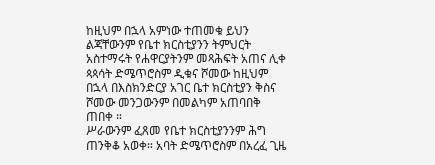ከዚህም በኋላ አምነው ተጠመቁ ይህን ልጃቸውንም የቤተ ክርስቲያንን ትምህርት አስተማሩት የሐዋርያትንም መጻሕፍት አጠና ሊቀ ጳጳሳት ድሜጥሮስም ዲቁና ሾመው ከዚህም በኋላ በእስክንድርያ አገር ቤተ ክርስቲያን ቅስና ሾመው መንጋውንም በመልካም አጠባበቅ ጠበቀ ።
ሥራውንም ፈጸመ የቤተ ክርስቲያንንም ሕግ ጠንቅቆ አወቀ። አባት ድሜጥሮስም በአረፈ ጊዜ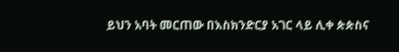ይህን አባት መርጠው በእስክንድርያ አገር ላይ ሊቀ ጵጵስና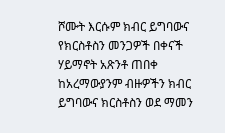ሾሙት እርሱም ክብር ይግባውና የክርስቶስን መንጋዎች በቀናች ሃይማኖት አጽንቶ ጠበቀ ከአረማውያንም ብዙዎችን ክብር ይግባውና ክርስቶስን ወደ ማመን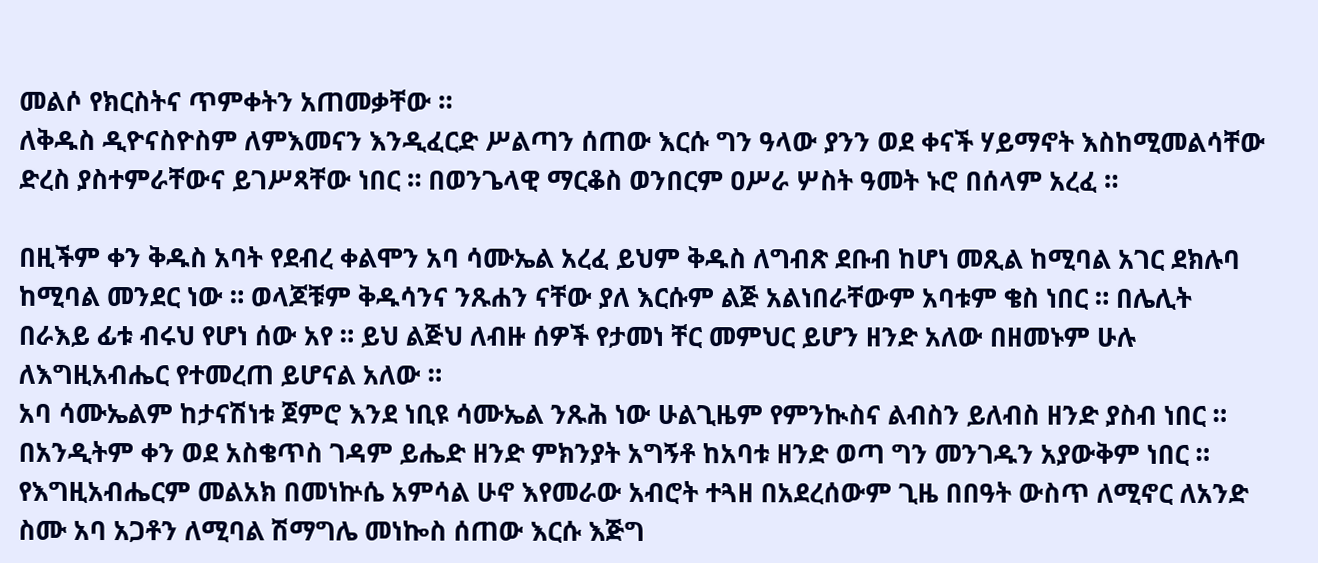መልሶ የክርስትና ጥምቀትን አጠመቃቸው ።
ለቅዱስ ዲዮናስዮስም ለምእመናን እንዲፈርድ ሥልጣን ሰጠው እርሱ ግን ዓላው ያንን ወደ ቀናች ሃይማኖት እስከሚመልሳቸው ድረስ ያስተምራቸውና ይገሥጻቸው ነበር ። በወንጌላዊ ማርቆስ ወንበርም ዐሥራ ሦስት ዓመት ኑሮ በሰላም አረፈ ።

በዚችም ቀን ቅዱስ አባት የደብረ ቀልሞን አባ ሳሙኤል አረፈ ይህም ቅዱስ ለግብጽ ደቡብ ከሆነ መጺል ከሚባል አገር ደክሉባ ከሚባል መንደር ነው ። ወላጆቹም ቅዱሳንና ንጹሐን ናቸው ያለ እርሱም ልጅ አልነበራቸውም አባቱም ቄስ ነበር ። በሌሊት በራእይ ፊቱ ብሩህ የሆነ ሰው አየ ። ይህ ልጅህ ለብዙ ሰዎች የታመነ ቸር መምህር ይሆን ዘንድ አለው በዘመኑም ሁሉ ለእግዚአብሔር የተመረጠ ይሆናል አለው ።
አባ ሳሙኤልም ከታናሽነቱ ጀምሮ እንደ ነቢዩ ሳሙኤል ንጹሕ ነው ሁልጊዜም የምንኲስና ልብስን ይለብስ ዘንድ ያስብ ነበር ። በአንዲትም ቀን ወደ አስቄጥስ ገዳም ይሔድ ዘንድ ምክንያት አግኝቶ ከአባቱ ዘንድ ወጣ ግን መንገዱን አያውቅም ነበር ። የእግዚአብሔርም መልአክ በመነኵሴ አምሳል ሁኖ እየመራው አብሮት ተጓዘ በአደረሰውም ጊዜ በበዓት ውስጥ ለሚኖር ለአንድ ስሙ አባ አጋቶን ለሚባል ሽማግሌ መነኰስ ሰጠው እርሱ እጅግ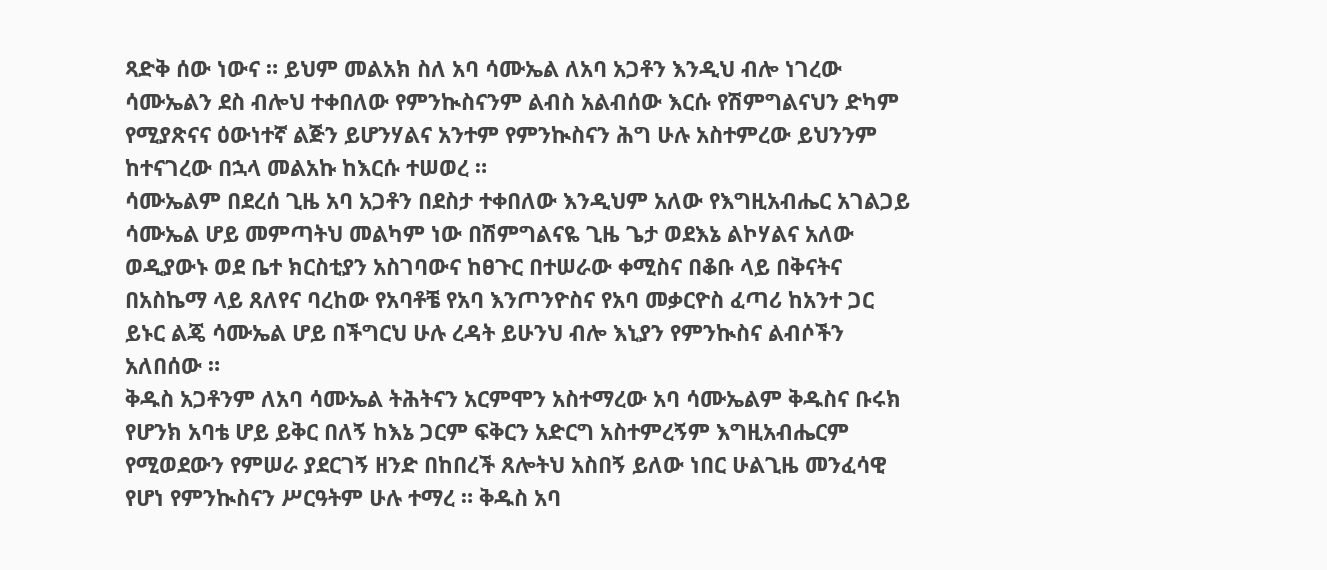ጻድቅ ሰው ነውና ። ይህም መልአክ ስለ አባ ሳሙኤል ለአባ አጋቶን እንዲህ ብሎ ነገረው ሳሙኤልን ደስ ብሎህ ተቀበለው የምንኲስናንም ልብስ አልብሰው እርሱ የሽምግልናህን ድካም የሚያጽናና ዕውነተኛ ልጅን ይሆንሃልና አንተም የምንኲስናን ሕግ ሁሉ አስተምረው ይህንንም ከተናገረው በኋላ መልአኩ ከእርሱ ተሠወረ ።
ሳሙኤልም በደረሰ ጊዜ አባ አጋቶን በደስታ ተቀበለው እንዲህም አለው የእግዚአብሔር አገልጋይ ሳሙኤል ሆይ መምጣትህ መልካም ነው በሽምግልናዬ ጊዜ ጌታ ወደእኔ ልኮሃልና አለው ወዲያውኑ ወደ ቤተ ክርስቲያን አስገባውና ከፀጉር በተሠራው ቀሚስና በቆቡ ላይ በቅናትና በአስኬማ ላይ ጸለየና ባረከው የአባቶቼ የአባ እንጦንዮስና የአባ መቃርዮስ ፈጣሪ ከአንተ ጋር ይኑር ልጄ ሳሙኤል ሆይ በችግርህ ሁሉ ረዳት ይሁንህ ብሎ እኒያን የምንኲስና ልብሶችን አለበሰው ።
ቅዱስ አጋቶንም ለአባ ሳሙኤል ትሕትናን አርምሞን አስተማረው አባ ሳሙኤልም ቅዱስና ቡሩክ የሆንክ አባቴ ሆይ ይቅር በለኝ ከእኔ ጋርም ፍቅርን አድርግ አስተምረኝም እግዚአብሔርም የሚወደውን የምሠራ ያደርገኝ ዘንድ በከበረች ጸሎትህ አስበኝ ይለው ነበር ሁልጊዜ መንፈሳዊ የሆነ የምንኲስናን ሥርዓትም ሁሉ ተማረ ። ቅዱስ አባ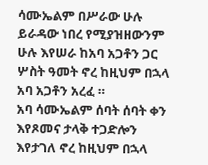ሳሙኤልም በሥራው ሁሉ ይራዳው ነበረ የሚያዝዘውንም ሁሉ እየሠራ ከአባ አጋቶን ጋር ሦስት ዓመት ኖረ ከዚህም በኋላ አባ አጋቶን አረፈ ።
አባ ሳሙኤልም ሰባት ሰባት ቀን እየጾመና ታላቅ ተጋድሎን እየታገለ ኖረ ከዚህም በኋላ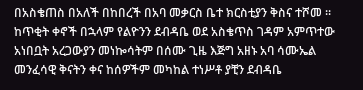በአስቄጠስ በአለች በከበረች በአባ መቃርስ ቤተ ክርስቲያን ቅስና ተሾመ ።
ከጥቂት ቀኖች በኋላም የልዮንን ደብዳቤ ወደ አስቄጥስ ገዳም አምጥተው አነበቧት አረጋውያን መነኰሳትም በሰሙ ጊዜ እጅግ አዘኑ አባ ሳሙኤል መንፈሳዊ ቅናትን ቀና ከሰዎችም መካከል ተነሥቶ ያቺን ደብዳቤ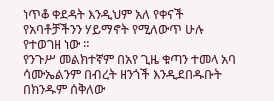ነጥቆ ቀደዳት እንዲህም አለ የቀናች የአባቶቻችንን ሃይማኖት የሚለውጥ ሁሉ የተወገዘ ነው ።
የንጉሥ መልክተኛም በአየ ጊዜ ቁጣን ተመላ አባ ሳሙኤልንም በብረት ዘንጎች እንዲደበዱቡት በክንዱም ሰቅለው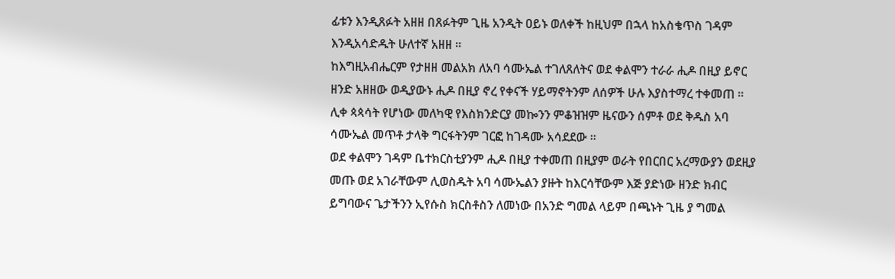ፊቱን እንዲጸፉት አዘዘ በጸፉትም ጊዜ አንዲት ዐይኑ ወለቀች ከዚህም በኋላ ከአስቄጥስ ገዳም እንዲአሳድዱት ሁለተኛ አዘዘ ።
ከእግዚአብሔርም የታዘዘ መልአክ ለአባ ሳሙኤል ተገለጸለትና ወደ ቀልሞን ተራራ ሒዶ በዚያ ይኖር ዘንድ አዘዘው ወዲያውኑ ሒዶ በዚያ ኖረ የቀናች ሃይማኖትንም ለሰዎች ሁሉ እያስተማረ ተቀመጠ ። ሊቀ ጳጳሳት የሆነው መለካዊ የእስክንድርያ መኰንን ምቆዝዝም ዜናውን ሰምቶ ወደ ቅዱስ አባ ሳሙኤል መጥቶ ታላቅ ግርፋትንም ገርፎ ከገዳሙ አሳደደው ።
ወደ ቀልሞን ገዳም ቤተክርስቲያንም ሒዶ በዚያ ተቀመጠ በዚያም ወራት የበርበር አረማውያን ወደዚያ መጡ ወደ አገራቸውም ሊወስዱት አባ ሳሙኤልን ያዙት ከእርሳቸውም እጅ ያድነው ዘንድ ክብር ይግባውና ጌታችንን ኢየሱስ ክርስቶስን ለመነው በአንድ ግመል ላይም በጫኑት ጊዜ ያ ግመል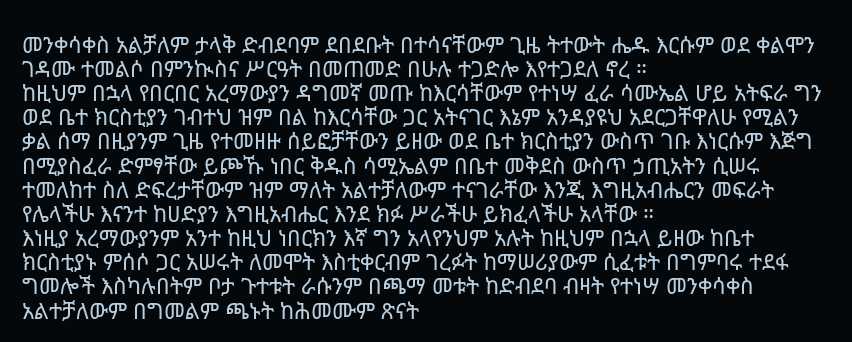መንቀሳቀስ አልቻለም ታላቅ ድብደባም ደበደቡት በተሳናቸውም ጊዜ ትተውት ሔዱ እርሱም ወደ ቀልሞን ገዳሙ ተመልሶ በምንኲስና ሥርዓት በመጠመድ በሁሉ ተጋድሎ እየተጋደለ ኖረ ።
ከዚህም በኋላ የበርበር አረማውያን ዳግመኛ መጡ ከእርሳቸውም የተነሣ ፈራ ሳሙኤል ሆይ አትፍራ ግን ወደ ቤተ ክርስቲያን ገብተህ ዝም በል ከእርሳቸው ጋር አትናገር እኔም አንዳያዩህ አደርጋቸዋለሁ የሚልን ቃል ሰማ በዚያንም ጊዜ የተመዘዙ ሰይፎቻቸውን ይዘው ወደ ቤተ ክርስቲያን ውስጥ ገቡ እነርሱም እጅግ በሚያስፈራ ድምፃቸው ይጮኹ ነበር ቅዱስ ሳሚኤልም በቤተ መቅደስ ውስጥ ኃጢአትን ሲሠሩ ተመለከተ ስለ ድፍረታቸውም ዝም ማለት አልተቻለውም ተናገራቸው እንጂ እግዚአብሔርን መፍራት የሌላችሁ እናንተ ከሀድያን እግዚአብሔር እንደ ክፉ ሥራችሁ ይክፈላችሁ አላቸው ።
እነዚያ አረማውያንም አንተ ከዚህ ነበርክን እኛ ግን አላየንህም አሉት ከዚህም በኋላ ይዘው ከቤተ ክርስቲያኑ ምሰሶ ጋር አሠሩት ለመሞት እስቲቀርብም ገረፉት ከማሠሪያውም ሲፈቱት በግምባሩ ተደፋ ግመሎች እስካሉበትም ቦታ ጉተቱት ራሱንም በጫማ መቱት ከድብደባ ብዛት የተነሣ መንቀሳቀስ አልተቻለውም በግመልም ጫኑት ከሕመሙም ጽናት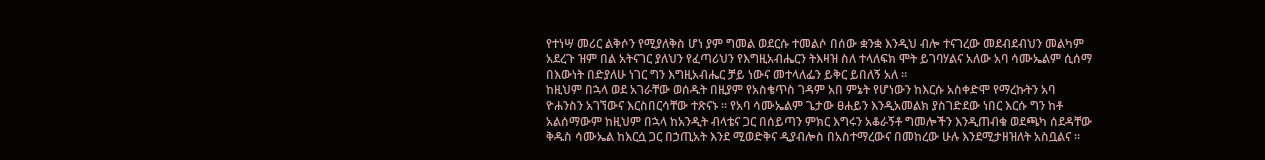የተነሣ መሪር ልቅሶን የሚያለቅስ ሆነ ያም ግመል ወደርሱ ተመልሶ በሰው ቋንቋ እንዲህ ብሎ ተናገረው መደብደብህን መልካም አደረጉ ዝም በል አትናገር ያለህን የፈጣሪህን የእግዚአብሔርን ትእዛዝ ስለ ተላለፍክ ሞት ይገባሃልና አለው አባ ሳሙኤልም ሲሰማ በእውነት በድያለሁ ነገር ግን እግዚአብሔር ቻይ ነውና መተላለፌን ይቅር ይበለኝ አለ ።
ከዚህም በኋላ ወደ አገራቸው ወሰዱት በዚያም የአስቄጥስ ገዳም አበ ምኔት የሆነውን ከእርሱ አስቀድሞ የማረኩትን አባ ዮሐንስን አገኘውና እርስበርሳቸው ተጽናኑ ። የአባ ሳሙኤልም ጌታው ፀሐይን እንዲአመልክ ያስገድደው ነበር እርሱ ግን ከቶ አልሰማውም ከዚህም በኋላ ከአንዲት ብላቴና ጋር በሰይጣን ምክር እግሩን አቆራኝቶ ግመሎችን እንዲጠብቁ ወደጫካ ሰደዳቸው ቅዱስ ሳሙኤል ከእርሷ ጋር በኃጢአት እንደ ሚወድቅና ዲያብሎስ በአስተማረውና በመከረው ሁሉ እንደሚታዘዝለት አስቧልና ።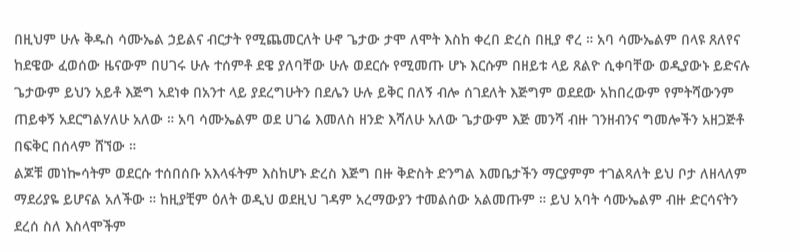በዚህም ሁሉ ቅዱስ ሳሙኤል ኃይልና ብርታት የሚጨመርለት ሁኖ ጌታው ታሞ ለሞት እስከ ቀረበ ድረስ በዚያ ኖረ ። አባ ሳሙኤልም በላዩ ጸለየና ከደዌው ፈወሰው ዜናውም በሀገሩ ሁሉ ተሰምቶ ደዌ ያለባቸው ሁሉ ወደርሱ የሚመጡ ሆኑ እርሱም በዘይቱ ላይ ጸልዮ ሲቀባቸው ወዲያውኑ ይድናሉ ጌታውም ይህን አይቶ እጅግ አደነቀ በአንተ ላይ ያደረግሁትን በደሌን ሁሉ ይቅር በለኝ ብሎ ሰገደለት እጅግም ወደደው አከበረውም የምትሻውንም ጠይቀኝ አደርግልሃለሁ አለው ። አባ ሳሙኤልም ወደ ሀገሬ እመለስ ዘንድ እሻለሁ አለው ጌታውም እጅ መንሻ ብዙ ገንዘብንና ግመሎችን አዘጋጅቶ በፍቅር በሰላም ሸኘው ።
ልጆቹ መነኰሳትም ወደርሱ ተሰበሰቡ አእላፋትም እስከሆኑ ድረስ እጅግ በዙ ቅድስት ድንግል እመቤታችን ማርያምም ተገልጻለት ይህ ቦታ ለዘላለም ማደሪያዬ ይሆናል አለችው ። ከዚያቺም ዕለት ወዲህ ወደዚህ ገዳም አረማውያን ተመልሰው አልመጡም ። ይህ አባት ሳሙኤልም ብዙ ድርሳናትን ደረሰ ስለ እስላሞችም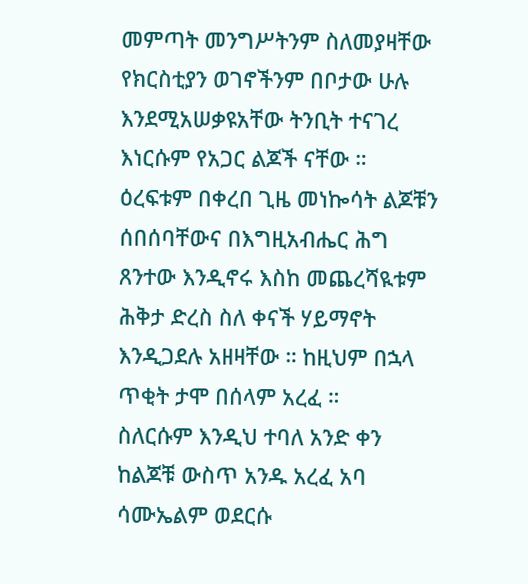መምጣት መንግሥትንም ስለመያዛቸው የክርስቲያን ወገኖችንም በቦታው ሁሉ እንደሚአሠቃዩአቸው ትንቢት ተናገረ እነርሱም የአጋር ልጆች ናቸው ።
ዕረፍቱም በቀረበ ጊዜ መነኰሳት ልጆቹን ሰበሰባቸውና በእግዚአብሔር ሕግ ጸንተው እንዲኖሩ እስከ መጨረሻዪቱም ሕቅታ ድረስ ስለ ቀናች ሃይማኖት እንዲጋደሉ አዘዛቸው ። ከዚህም በኋላ ጥቂት ታሞ በሰላም አረፈ ።
ስለርሱም እንዲህ ተባለ አንድ ቀን ከልጆቹ ውስጥ አንዱ አረፈ አባ ሳሙኤልም ወደርሱ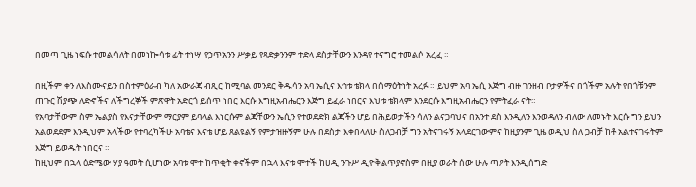በመጣ ጊዜ ነፍሱ ተመልሳለት በመነኰሳቱ ፊት ተነሣ የኃጥአንን ሥቃይ የጻድቃንንም ተድላ ደስታቸውን እንዳየ ተናግሮ ተመልሶ አረፈ ።

በዚችም ቀን ለእስሙናይን በስተምዕራብ ካለ አውራጃ ብጺር ከሚባል መንደር ቅዱሳን አባ ኤሲና እኅቱ ቴክላ በሰማዕትነት አረፉ ። ይህም አባ ኤሲ እጅግ ብዙ ገንዘብ ቦታዎችና በጎችም አሉት የበጎቹንም ጠጉር ሽያጭ ለድኆችና ለችግረኞች ምጽዋት አድርጎ ይሰጥ ነበር እርሱ እግዚአብሔርን እጅግ ይፈራ ነበርና እህቱ ቴክላም እንደርሱ እግዚአብሔርን የምትፈራ ናት።
የአባታቸውም ስም ኤልያስ የእናታቸውም ማርያም ይባላል እነርሱም ልጃቸውን ኤሲን የተወደድክ ልጃችን ሆይ በሕይወታችን ሳለን ልናጋባህና በአንተ ደስ እንዲለን እንወዳለን ብለው ለመኑት እርሱ ግን ይህን አልወደደም እንዲህም አላችው የተባረካችሁ አባቴና እናቴ ሆይ ጸልዩልኝ የምታዝዙኝም ሁሉ በደስታ እቀበላለሁ ስለጋብቻ ግን አትናገሩኝ አላደርገውምና ከዚያንም ጊዜ ወዲህ ስለ ጋብቻ ከቶ አልተናገሩትም እጅግ ይወዱት ነበርና ።
ከዚህም በኋላ ዕድሜው ሃያ ዓመት ሲሆነው አባቱ ሞተ ከጥቂት ቀኖችም በኋላ እናቱ ሞተች ከሀዲ ንጉሥ ዲዮቅልጥያኖስም በዚያ ወራት ሰው ሁሉ ጣዖት እንዲሰግድ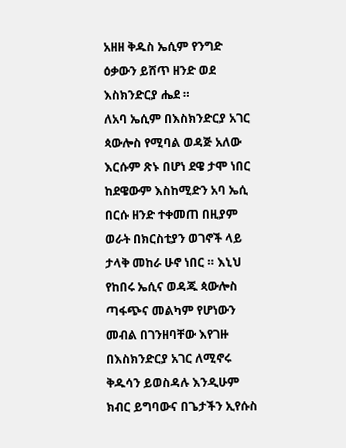አዘዘ ቅዱስ ኤሲም የንግድ ዕቃውን ይሸጥ ዘንድ ወደ እስክንድርያ ሔደ ።
ለአባ ኤሲም በእስክንድርያ አገር ጳውሎስ የሚባል ወዳጅ አለው እርሱም ጽኑ በሆነ ደዌ ታሞ ነበር ከደዌውም እስከሚድን አባ ኤሲ በርሱ ዘንድ ተቀመጠ በዚያም ወራት በክርስቲያን ወገኖች ላይ ታላቅ መከራ ሁኖ ነበር ። እኒህ የከበሩ ኤሲና ወዳጁ ጳውሎስ ጣፋጭና መልካም የሆነውን መብል በገንዘባቸው እየገዙ በእስክንድርያ አገር ለሚኖሩ ቅዱሳን ይወስዳሉ እንዲሁም ክብር ይግባውና በጌታችን ኢየሱስ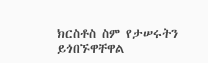ክርስቶስ ስም የታሠሩትን ይጎበኙዋቸዋል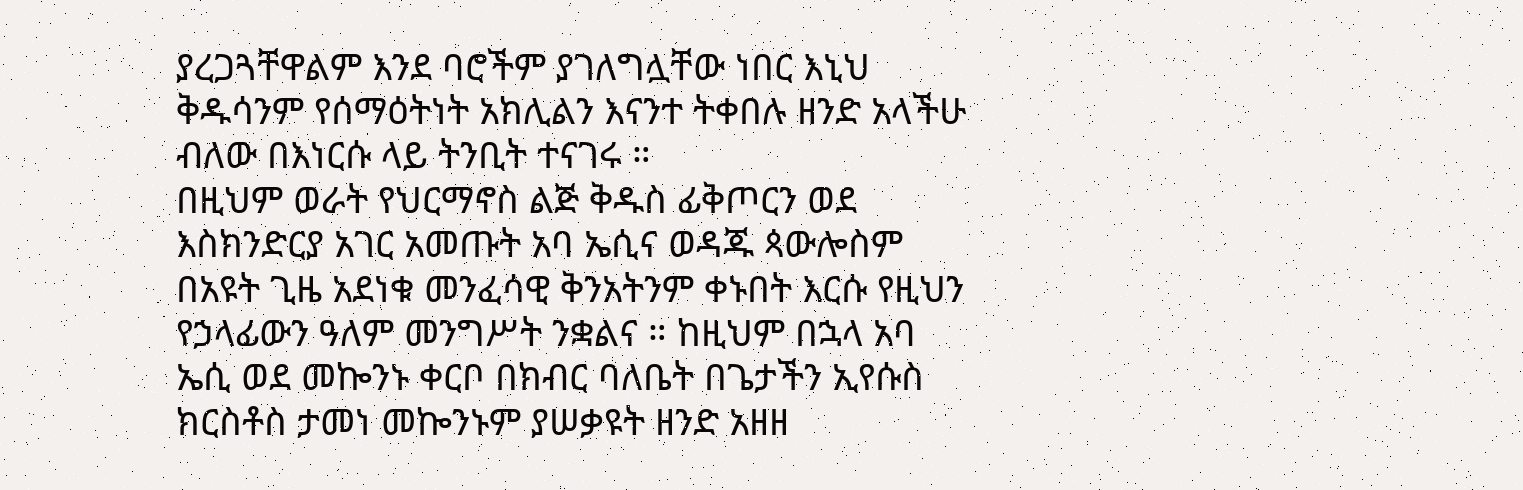ያረጋጓቸዋልም እንደ ባሮችም ያገለግሏቸው ነበር እኒህ ቅዱሳንም የሰማዕትነት አክሊልን እናንተ ትቀበሉ ዘንድ አላችሁ ብለው በእነርሱ ላይ ትንቢት ተናገሩ ።
በዚህም ወራት የህርማኖስ ልጅ ቅዱስ ፊቅጦርን ወደ እስክንድርያ አገር አመጡት አባ ኤሲና ወዳጁ ጳውሎስም በአዩት ጊዜ አደነቁ መንፈሳዊ ቅንአትንም ቀኑበት እርሱ የዚህን የኃላፊውን ዓለም መንግሥት ንቋልና ። ከዚህም በኋላ አባ ኤሲ ወደ መኰንኑ ቀርቦ በክብር ባለቤት በጌታችን ኢየሱስ ክርስቶስ ታመነ መኰንኑም ያሠቃዩት ዘንድ አዘዘ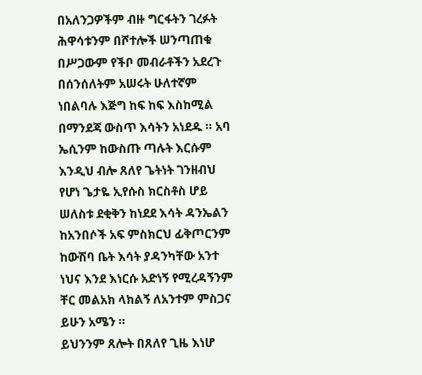በአለንጋዎችም ብዙ ግርፋትን ገረፉት ሕዋሳቱንም በሾተሎች ሠንጣጠቁ በሥጋውም የችቦ መብራቶችን አደረጉ በሰንሰለትም አሠሩት ሁለተኛም ነበልባሉ እጅግ ከፍ ከፍ እስከሚል በማንደጃ ውስጥ እሳትን አነደዱ ። አባ ኤሲንም ከውስጡ ጣሉት እርሱም እንዲህ ብሎ ጸለየ ጌትነት ገንዘብህ የሆነ ጌታዬ ኢየሱስ ክርስቶስ ሆይ ሠለስቱ ደቂቅን ከነደደ እሳት ዳንኤልን ከአንበሶች አፍ ምስክርህ ፊቅጦርንም ከውሽባ ቤት እሳት ያዳንካቸው አንተ ነህና እንደ እነርሱ አድነኝ የሚረዳኝንም ቸር መልአክ ላክልኝ ለአንተም ምስጋና ይሁን አሜን ።
ይህንንም ጸሎት በጸለየ ጊዜ እነሆ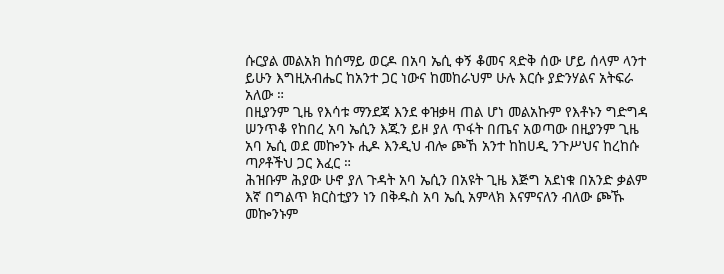ሱርያል መልአክ ከሰማይ ወርዶ በአባ ኤሲ ቀኝ ቆመና ጻድቅ ሰው ሆይ ሰላም ላንተ ይሁን እግዚአብሔር ከአንተ ጋር ነውና ከመከራህም ሁሉ እርሱ ያድንሃልና አትፍራ አለው ።
በዚያንም ጊዜ የእሳቱ ማንደጃ እንደ ቀዝቃዛ ጠል ሆነ መልአኩም የእቶኑን ግድግዳ ሠንጥቆ የከበረ አባ ኤሲን እጁን ይዞ ያለ ጥፋት በጤና አወጣው በዚያንም ጊዜ አባ ኤሲ ወደ መኰንኑ ሒዶ እንዲህ ብሎ ጮኸ አንተ ከከሀዲ ንጉሥህና ከረከሱ ጣዖቶችህ ጋር እፈር ።
ሕዝቡም ሕያው ሁኖ ያለ ጉዳት አባ ኤሲን በአዩት ጊዜ እጅግ አደነቁ በአንድ ቃልም እኛ በግልጥ ክርስቲያን ነን በቅዱስ አባ ኤሲ አምላክ እናምናለን ብለው ጮኹ መኰንኑም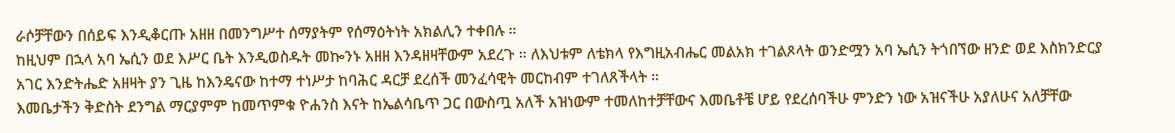ራሶቻቸውን በሰይፍ እንዲቆርጡ አዘዘ በመንግሥተ ሰማያትም የሰማዕትነት አክልሊን ተቀበሉ ።
ከዚህም በኋላ አባ ኤሲን ወደ እሥር ቤት እንዲወስዱት መኰንኑ አዘዘ እንዳዘዛቸውም አደረጉ ። ለእህቱም ለቴክላ የእግዚአብሔር መልአክ ተገልጾላት ወንድሟን አባ ኤሲን ትጎበኘው ዘንድ ወደ እስክንድርያ አገር እንድትሔድ አዘዛት ያን ጊዜ ከእንዴናው ከተማ ተነሥታ ከባሕር ዳርቻ ደረሰች መንፈሳዊት መርከብም ተገለጸችላት ።
እመቤታችን ቅድስት ደንግል ማርያምም ከመጥምቁ ዮሐንስ እናት ከኤልሳቤጥ ጋር በውስጧ አለች አዝነውም ተመለከተቻቸውና እመቤቶቼ ሆይ የደረሰባችሁ ምንድን ነው አዝናችሁ አያለሁና አለቻቸው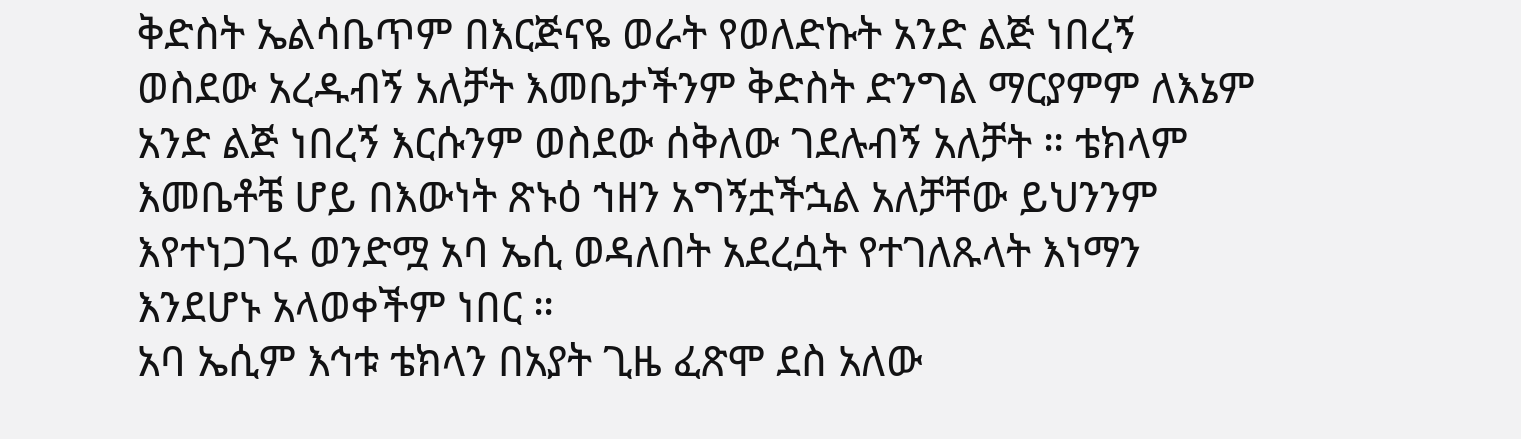ቅድስት ኤልሳቤጥም በእርጅናዬ ወራት የወለድኩት አንድ ልጅ ነበረኝ ወስደው አረዱብኝ አለቻት እመቤታችንም ቅድስት ድንግል ማርያምም ለእኔም አንድ ልጅ ነበረኝ እርሱንም ወስደው ሰቅለው ገደሉብኝ አለቻት ። ቴክላም እመቤቶቼ ሆይ በእውነት ጽኑዕ ኀዘን አግኝቷችኋል አለቻቸው ይህንንም እየተነጋገሩ ወንድሟ አባ ኤሲ ወዳለበት አደረሷት የተገለጹላት እነማን እንደሆኑ አላወቀችም ነበር ።
አባ ኤሲም እኅቱ ቴክላን በአያት ጊዜ ፈጽሞ ደስ አለው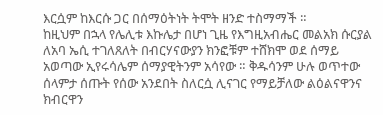እርሷም ከእርሱ ጋር በሰማዕትነት ትሞት ዘንድ ተስማማች ።
ከዚህም በኋላ የሌሊቱ እኩሌታ በሆነ ጊዜ የእግዚአብሔር መልአክ ሱርያል ለአባ ኤሲ ተገለጸለት በብርሃናውያን ክንፎቹም ተሸክሞ ወደ ሰማይ አወጣው ኢየሩሳሌም ሰማያዊትንም አሳየው ። ቅዱሳንም ሁሉ ወጥተው ሰላምታ ሰጡት የሰው አንደበት ስለርሷ ሊናገር የማይቻለው ልዕልናዋንና ክብርዋን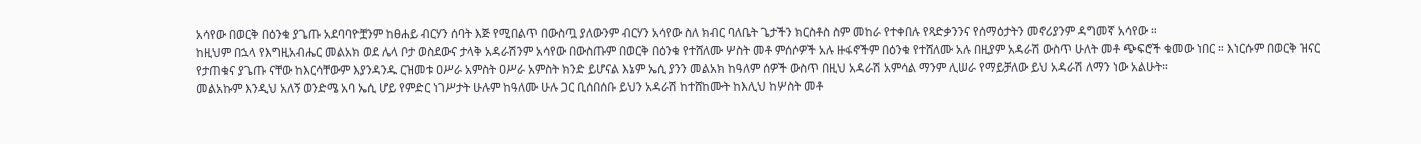አሳየው በወርቅ በዕንቁ ያጌጡ አደባባዮቿንም ከፀሐይ ብርሃን ሰባት እጅ የሚበልጥ በውስጧ ያለውንም ብርሃን አሳየው ስለ ክብር ባለቤት ጌታችን ክርስቶስ ስም መከራ የተቀበሉ የጻድቃንንና የሰማዕታትን መኖሪያንም ዳግመኛ አሳየው ።
ከዚህም በኋላ የእግዚአብሔር መልአክ ወደ ሌላ ቦታ ወስደውና ታላቅ አዳራሽንም አሳየው በውስጡም በወርቅ በዕንቁ የተሸለሙ ሦስት መቶ ምሰሶዎች አሉ ዙፋኖችም በዕንቁ የተሸለሙ አሉ በዚያም አዳራሽ ውስጥ ሁለት መቶ ጭፍሮች ቁመው ነበር ። እነርሱም በወርቅ ዝናር የታጠቁና ያጌጡ ናቸው ከእርሳቸውም እያንዳንዱ ርዝመቱ ዐሥራ አምስት ዐሥራ አምስት ክንድ ይሆናል እኔም ኤሲ ያንን መልአክ ከዓለም ሰዎች ውስጥ በዚህ አዳራሽ አምሳል ማንም ሊሠራ የማይቻለው ይህ አዳራሽ ለማን ነው አልሁት።
መልአኩም እንዲህ አለኝ ወንድሜ አባ ኤሲ ሆይ የምድር ነገሥታት ሁሉም ከዓለሙ ሁሉ ጋር ቢሰበሰቡ ይህን አዳራሽ ከተሸከሙት ከእሊህ ከሦስት መቶ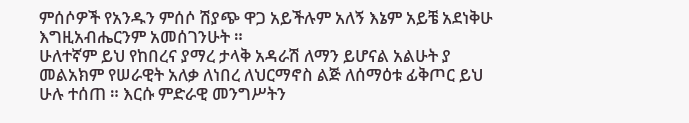ምሰሶዎች የአንዱን ምሰሶ ሽያጭ ዋጋ አይችሉም አለኝ እኔም አይቼ አደነቅሁ እግዚአብሔርንም አመሰገንሁት ።
ሁለተኛም ይህ የከበረና ያማረ ታላቅ አዳራሽ ለማን ይሆናል አልሁት ያ መልአክም የሠራዊት አለቃ ለነበረ ለህርማኖስ ልጅ ለሰማዕቱ ፊቅጦር ይህ ሁሉ ተሰጠ ። እርሱ ምድራዊ መንግሥትን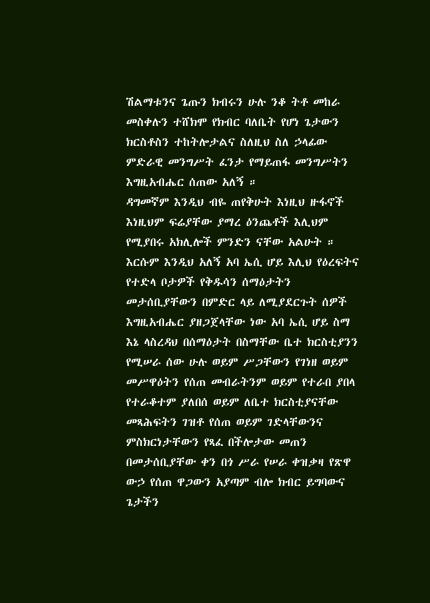ሽልማቱንና ጌጡን ክብሩን ሁሉ ንቆ ትቶ መከራ መስቀሉን ተሸክሞ የክብር ባለቤት የሆነ ጌታውን ክርስቶስን ተከትሎታልና ስለዚህ ስለ ኃላፊው ምድራዊ መንግሥት ፈንታ የማይጠፋ መንግሥትን እግዚአብሔር ሰጠው አለኝ ።
ዳግመኛም እንዲህ ብዬ ጠየቅሁት እነዚህ ዙፋኖች እነዚህም ፍሬያቸው ያማረ ዕንጨቶች እሊህም የሚያበሩ አክሊሎች ምንድን ናቸው አልሁት ። እርሱም እንዲህ አለኝ አባ ኤሲ ሆይ እሊህ የዕረፍትና የተድላ ቦታዎች የቅዱሳን ሰማዕታትን መታሰቢያቸውን በምድር ላይ ለሚያደርጉት ሰዎች እግዚአብሔር ያዘጋጀላቸው ነው አባ ኤሲ ሆይ ስማ እኔ ላስረዳህ በሰማዕታት በስማቸው ቤተ ክርስቲያንን የሚሠራ ሰው ሁሉ ወይም ሥጋቸውን የገነዘ ወይም መሥዋዕትን የሰጠ መብራትንም ወይም የተራበ ያበላ የተራቆተም ያለበሰ ወይም ለቤተ ክርስቲያናቸው መጻሕፍትን ገዝቶ የሰጠ ወይም ገድላቸውንና ምስክርነታቸውን የጻፈ በችሎታው መጠን በመታሰቢያቸው ቀን በጎ ሥራ የሠራ ቀዝቃዛ የጽዋ ውኃ የሰጠ ዋጋውን አያጣም ብሎ ክብር ይግባውና ጌታችን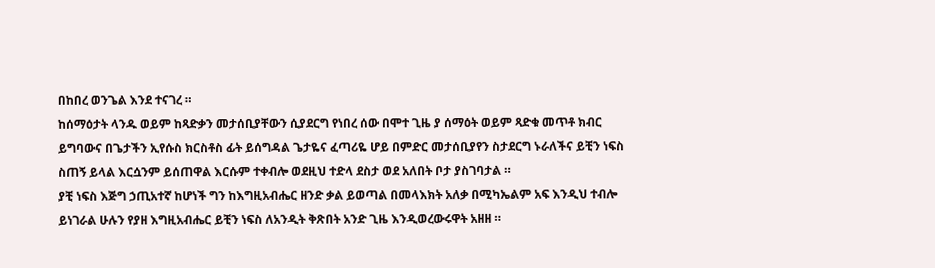በከበረ ወንጌል እንደ ተናገረ ።
ከሰማዕታት ላንዱ ወይም ከጻድቃን መታሰቢያቸውን ሲያደርግ የነበረ ሰው በሞተ ጊዜ ያ ሰማዕት ወይም ጻድቁ መጥቶ ክብር ይግባውና በጌታችን ኢየሱስ ክርስቶስ ፊት ይሰግዳል ጌታዬና ፈጣሪዬ ሆይ በምድር መታሰቢያየን ስታደርግ ኑራለችና ይቺን ነፍስ ስጠኝ ይላል እርሷንም ይሰጠዋል እርሱም ተቀብሎ ወደዚህ ተድላ ደስታ ወደ አለበት ቦታ ያስገባታል ።
ያቺ ነፍስ እጅግ ኃጢአተኛ ከሆነች ግን ከእግዚአብሔር ዘንድ ቃል ይወጣል በመላእክት አለቃ በሚካኤልም አፍ እንዲህ ተብሎ ይነገራል ሁሉን የያዘ እግዚአብሔር ይቺን ነፍስ ለአንዲት ቅጽበት አንድ ጊዜ እንዲወረውሩዋት አዘዘ ።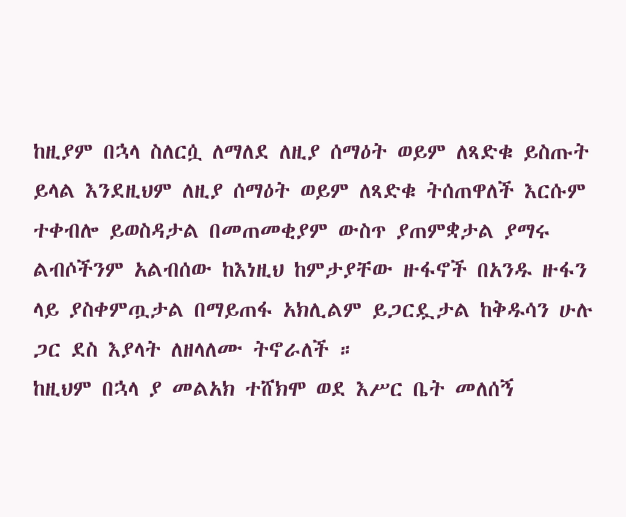ከዚያም በኋላ ስለርሷ ለማለደ ለዚያ ሰማዕት ወይም ለጻድቁ ይስጡት ይላል እንደዚህም ለዚያ ሰማዕት ወይም ለጻድቁ ትሰጠዋለች እርሱም ተቀብሎ ይወስዳታል በመጠመቂያም ውስጥ ያጠምቋታል ያማሩ ልብሶችንም አልብሰው ከእነዚህ ከምታያቸው ዙፋኖች በአንዱ ዙፋን ላይ ያስቀምጧታል በማይጠፋ አክሊልም ይጋርዷታል ከቅዱሳን ሁሉ ጋር ደስ እያላት ለዘላለሙ ትኖራለች ።
ከዚህም በኋላ ያ መልአክ ተሸክሞ ወደ እሥር ቤት መለሰኝ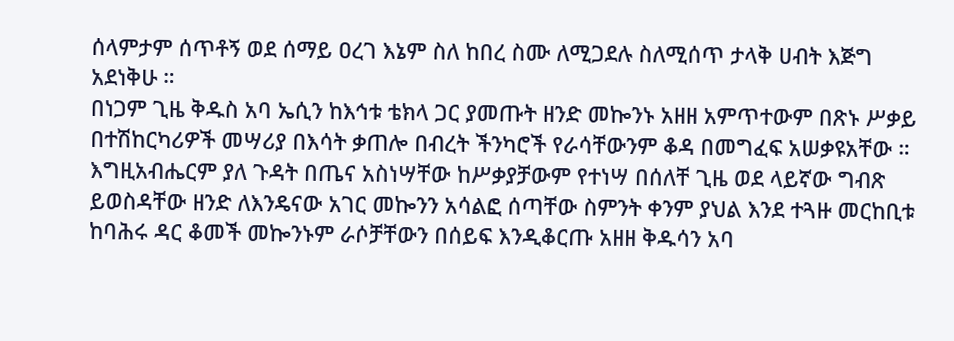ሰላምታም ሰጥቶኝ ወደ ሰማይ ዐረገ እኔም ስለ ከበረ ስሙ ለሚጋደሉ ስለሚሰጥ ታላቅ ሀብት እጅግ አደነቅሁ ።
በነጋም ጊዜ ቅዱስ አባ ኤሲን ከእኅቱ ቴክላ ጋር ያመጡት ዘንድ መኰንኑ አዘዘ አምጥተውም በጽኑ ሥቃይ በተሽከርካሪዎች መሣሪያ በእሳት ቃጠሎ በብረት ችንካሮች የራሳቸውንም ቆዳ በመግፈፍ አሠቃዩአቸው ። እግዚአብሔርም ያለ ጉዳት በጤና አስነሣቸው ከሥቃያቻውም የተነሣ በሰለቸ ጊዜ ወደ ላይኛው ግብጽ ይወስዳቸው ዘንድ ለእንዴናው አገር መኰንን አሳልፎ ሰጣቸው ስምንት ቀንም ያህል እንደ ተጓዙ መርከቢቱ ከባሕሩ ዳር ቆመች መኰንኑም ራሶቻቸውን በሰይፍ እንዲቆርጡ አዘዘ ቅዱሳን አባ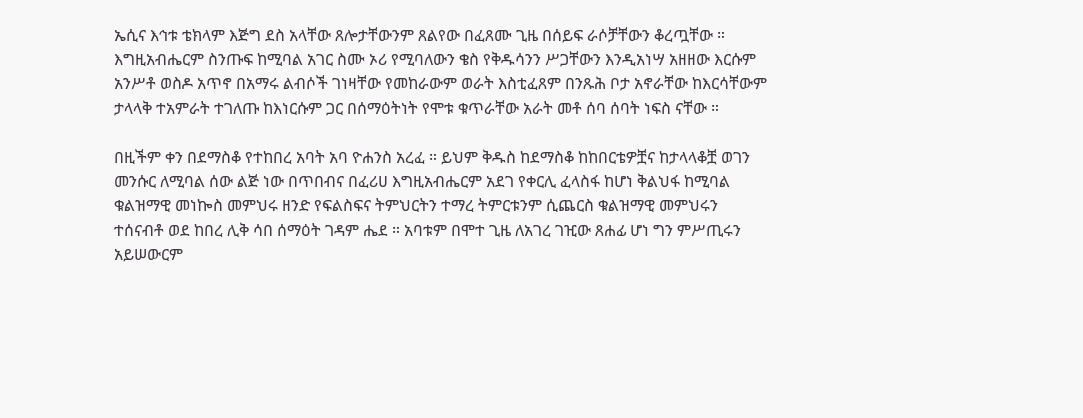ኤሲና እኅቱ ቴክላም እጅግ ደስ አላቸው ጸሎታቸውንም ጸልየው በፈጸሙ ጊዜ በሰይፍ ራሶቻቸውን ቆረጧቸው ።
እግዚአብሔርም ስንጡፍ ከሚባል አገር ስሙ ኦሪ የሚባለውን ቄስ የቅዱሳንን ሥጋቸውን እንዲአነሣ አዘዘው እርሱም አንሥቶ ወስዶ አጥኖ በአማሩ ልብሶች ገነዛቸው የመከራውም ወራት እስቲፈጸም በንጹሕ ቦታ አኖራቸው ከእርሳቸውም ታላላቅ ተአምራት ተገለጡ ከእነርሱም ጋር በሰማዕትነት የሞቱ ቁጥራቸው አራት መቶ ሰባ ሰባት ነፍስ ናቸው ።

በዚችም ቀን በደማስቆ የተከበረ አባት አባ ዮሐንስ አረፈ ። ይህም ቅዱስ ከደማስቆ ከከበርቴዎቿና ከታላላቆቿ ወገን መንሱር ለሚባል ሰው ልጅ ነው በጥበብና በፈሪሀ እግዚአብሔርም አደገ የቀርሊ ፈላስፋ ከሆነ ቅልህፋ ከሚባል ቁልዝማዊ መነኰስ መምህሩ ዘንድ የፍልስፍና ትምህርትን ተማረ ትምርቱንም ሲጨርስ ቁልዝማዊ መምህሩን ተሰናብቶ ወደ ከበረ ሊቅ ሳበ ሰማዕት ገዳም ሔደ ። አባቱም በሞተ ጊዜ ለአገረ ገዢው ጸሐፊ ሆነ ግን ምሥጢሩን አይሠውርም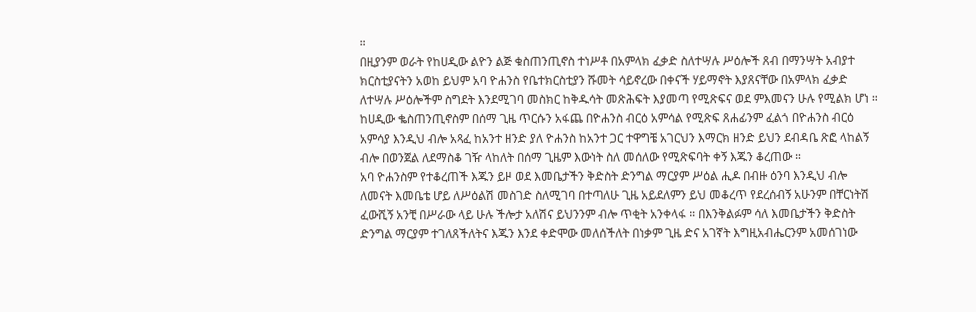።
በዚያንም ወራት የከሀዲው ልዮን ልጅ ቁስጠንጢኖስ ተነሥቶ በአምላክ ፈቃድ ስለተሣሉ ሥዕሎች ጸብ በማንሣት አብያተ ክርስቲያናትን አወከ ይህም አባ ዮሐንስ የቤተክርስቲያን ሹመት ሳይኖረው በቀናች ሃይማኖት እያጸናቸው በአምላክ ፈቃድ ለተሣሉ ሥዕሎችም ስግደት እንደሚገባ መስክር ከቅዱሳት መጽሕፍት እያመጣ የሚጽፍና ወደ ምእመናን ሁሉ የሚልክ ሆነ ።
ከሀዲው ቈስጠንጢኖስም በሰማ ጊዜ ጥርሱን አፋጨ በዮሐንስ ብርዕ አምሳል የሚጽፍ ጸሐፊንም ፈልጎ በዮሐንስ ብርዕ አምሳያ እንዲህ ብሎ አጻፈ ከአንተ ዘንድ ያለ ዮሐንስ ከአንተ ጋር ተዋግቼ አገርህን እማርክ ዘንድ ይህን ደብዳቤ ጽፎ ላከልኝ ብሎ በወንጀል ለደማስቆ ገዥ ላከለት በሰማ ጊዜም እውነት ስለ መሰለው የሚጽፍባት ቀኝ እጁን ቆረጠው ።
አባ ዮሐንስም የተቆረጠች እጁን ይዞ ወደ እመቤታችን ቅድስት ድንግል ማርያም ሥዕል ሒዶ በብዙ ዕንባ እንዲህ ብሎ ለመናት እመቤቴ ሆይ ለሥዕልሽ መስገድ ስለሚገባ በተጣለሁ ጊዜ አይደለምን ይህ መቆረጥ የደረሰብኝ አሁንም በቸርነትሽ ፈውሺኝ አንቺ በሥራው ላይ ሁሉ ችሎታ አለሽና ይህንንም ብሎ ጥቂት አንቀላፋ ። በእንቅልፉም ሳለ እመቤታችን ቅድስት ድንግል ማርያም ተገለጸችለትና እጁን እንደ ቀድሞው መለሰችለት በነቃም ጊዜ ድና አገኛት እግዚአብሔርንም አመሰገነው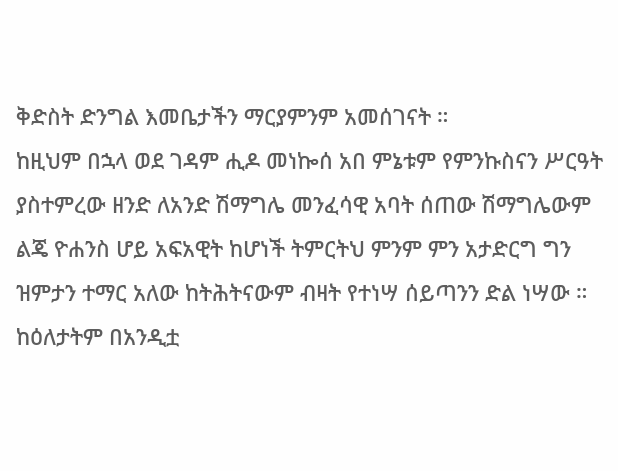ቅድስት ድንግል እመቤታችን ማርያምንም አመሰገናት ።
ከዚህም በኋላ ወደ ገዳም ሒዶ መነኰሰ አበ ምኔቱም የምንኩስናን ሥርዓት ያስተምረው ዘንድ ለአንድ ሽማግሌ መንፈሳዊ አባት ሰጠው ሽማግሌውም ልጄ ዮሐንስ ሆይ አፍአዊት ከሆነች ትምርትህ ምንም ምን አታድርግ ግን ዝምታን ተማር አለው ከትሕትናውም ብዛት የተነሣ ሰይጣንን ድል ነሣው ።
ከዕለታትም በአንዲቷ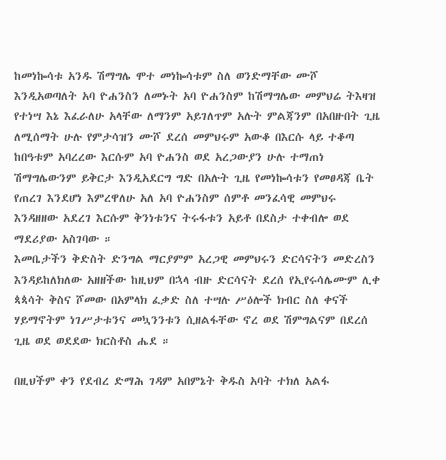ከመነኰሳቱ አንዱ ሽማግሌ ሞተ መነኰሳቱም ስለ ወንድማቸው ሙሾ እንዲአወጣለት አባ ዮሐንስን ለመኑት አባ ዮሐንስም ከሽማግሌው መምህሬ ትእዛዝ የተነሣ እኔ እፈራለሁ አላቸው ለማንም አይገለጥም አሉት ምልጃንም በአበዙበት ጊዜ ለሚሰማት ሁሉ የምታሳዝን ሙሾ ደረሰ መምህሩም አውቆ በእርሱ ላይ ተቆጣ ከበዓቱም አባረረው እርሱም አባ ዮሐንስ ወደ አረጋውያን ሁሉ ተማጠነ ሽማግሌውንም ይቅርታ እንዲአደርግ ግድ በአሉት ጊዜ የመነኰሳቱን የመፀዳጃ ቤት የጠረገ እንደሆነ እምረዋለሁ አለ አባ ዮሐንስም ሰምቶ መንፈሳዊ መምህሩ እንዳዘዘው አደረገ እርሱም ቅንነቱንና ትሩፋቱን አይቶ በደስታ ተቀብሎ ወደ ማደሪያው አስገባው ።
እመቤታችን ቅድስት ድንግል ማርያምም አረጋዊ መምህሩን ድርሳናትን መድረስን እንዳይከለክለው አዘዘችው ከዚህም በኋላ ብዙ ድርሳናት ደረሰ የኢየሩሳሌሙም ሊቀ ጳጳሳት ቅስና ሾመው በአምላክ ፈቃድ ስለ ተሣሉ ሥዕሎች ክብር ስለ ቀናች ሃይማኖትም ነገሥታቱንና መኳንንቱን ሲዘልፋቸው ኖረ ወደ ሽምግልናም በደረሰ ጊዜ ወደ ወደደው ክርስቶስ ሔደ ።

በዚህችም ቀን የደብረ ድማሕ ገዳም አበምኔት ቅዱስ አባት ተክለ አልፋ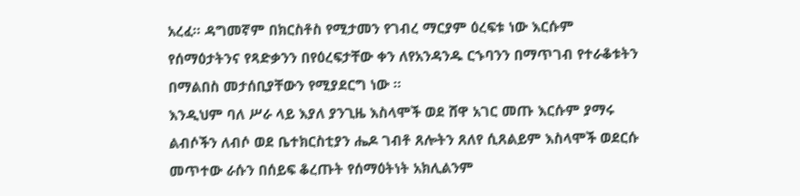አረፈ። ዳግመኛም በክርስቶስ የሚታመን የገብረ ማርያም ዕረፍቱ ነው እርሱም የሰማዕታትንና የጻድቃንን በየዕረፍታቸው ቀን ለየአንዳንዱ ርኁባንን በማጥገብ የተራቆቱትን በማልበስ መታሰቢያቸውን የሚያደርግ ነው ።
እንዲህም ባለ ሥራ ላይ እያለ ያንጊዜ እስላሞች ወደ ሸዋ አገር መጡ እርሱም ያማሩ ልብሶችን ለብሶ ወደ ቤተክርስቲያን ሔዶ ገብቶ ጸሎትን ጸለየ ሲጸልይም እስላሞች ወደርሱ መጥተው ራሱን በሰይፍ ቆረጡት የሰማዕትነት አክሊልንም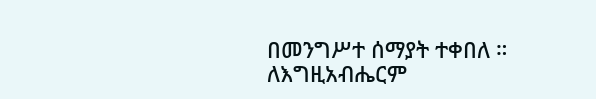በመንግሥተ ሰማያት ተቀበለ ።
ለእግዚአብሔርም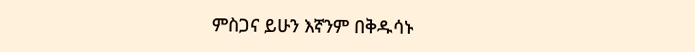ምስጋና ይሁን እኛንም በቅዱሳኑ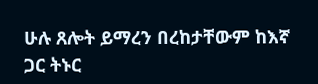ሁሉ ጸሎት ይማረን በረከታቸውም ከእኛ ጋር ትኑር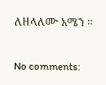ለዘላለሙ አሜን ።

No comments: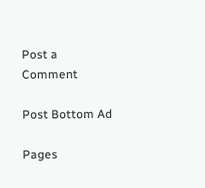Post a Comment

Post Bottom Ad

Pages